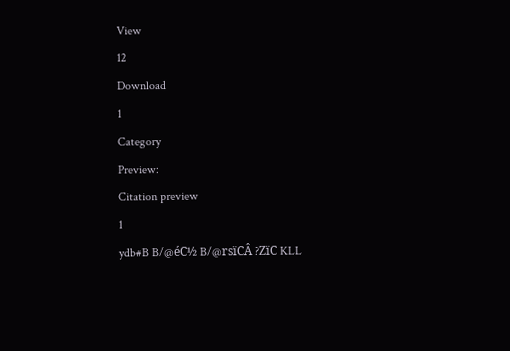View
12
Download
1
Category
Preview:
Citation preview
1
ydb#B B/@éC½ B/@rsïCÂ ?ZïC KLL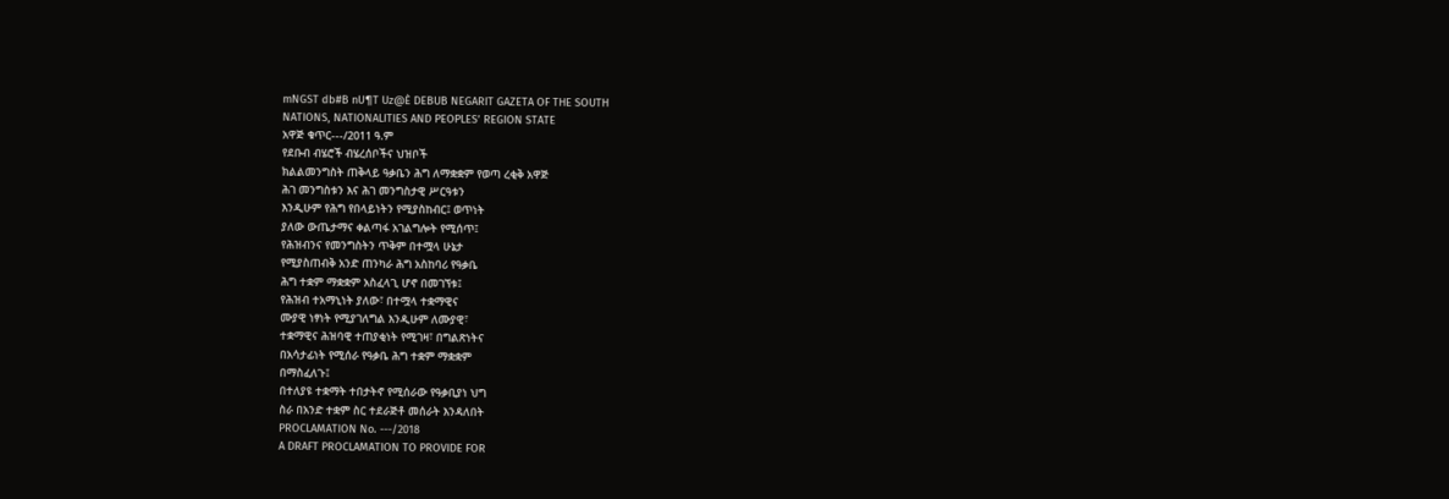mNGST db#B nU¶T Uz@È DEBUB NEGARIT GAZETA OF THE SOUTH
NATIONS, NATIONALITIES AND PEOPLES’ REGION STATE
አዋጅ ቁጥር---/2011 ዓ.ም
የደቡብ ብሄሮች ብሄረሰቦችና ህዝቦች
ክልልመንግስት ጠቅላይ ዓቃቤን ሕግ ለማቋቋም የወጣ ረቂቅ አዋጅ
ሕገ መንግስቱን እና ሕገ መንግስታዊ ሥርዓቱን
እንዲሁም የሕግ የበላይነትን የሚያስከብር፤ ወጥነት
ያለው ውጤታማና ቀልጣፋ አገልግሎት የሚሰጥ፤
የሕዝብንና የመንግስትን ጥቅም በተሟላ ሁኔታ
የሚያስጠብቅ አንድ ጠንካራ ሕግ አስከባሪ የዓቃቤ
ሕግ ተቋም ማቋቋም አስፈላጊ ሆኖ በመገኘቱ፤
የሕዝብ ተአማኒነት ያለው፣ በተሟላ ተቋማዊና
ሙያዊ ነፃነት የሚያገለግል እንዲሁም ለሙያዊ፣
ተቋማዊና ሕዝባዊ ተጠያቂነት የሚገዛ፣ በግልጽነትና
በአሳታፊነት የሚሰራ የዓቃቤ ሕግ ተቋም ማቋቋም
በማስፈለጉ፤
በተለያዩ ተቋማት ተበታትኖ የሚሰራው የዓቃቢያነ ህግ
ስራ በአንድ ተቋም ስር ተደራጅቶ መሰራት እንዳለበት
PROCLAMATION No. ---/2018
A DRAFT PROCLAMATION TO PROVIDE FOR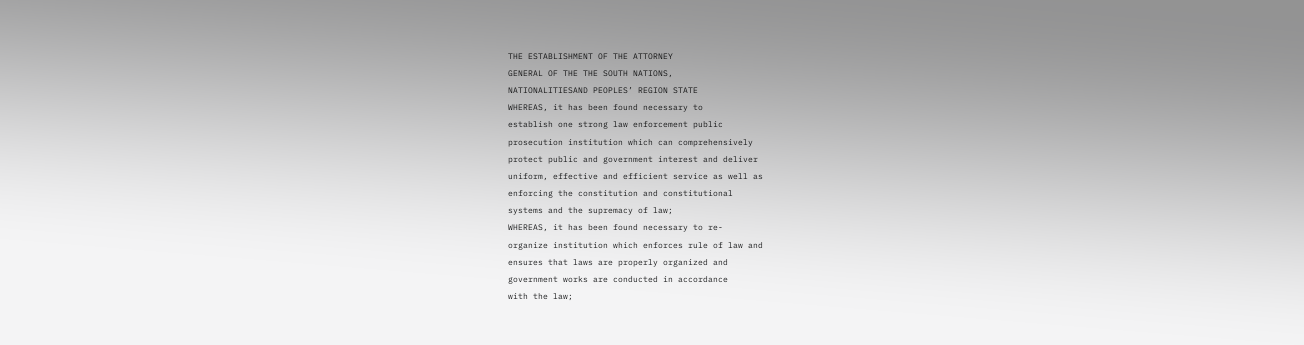THE ESTABLISHMENT OF THE ATTORNEY
GENERAL OF THE THE SOUTH NATIONS,
NATIONALITIESAND PEOPLES’ REGION STATE
WHEREAS, it has been found necessary to
establish one strong law enforcement public
prosecution institution which can comprehensively
protect public and government interest and deliver
uniform, effective and efficient service as well as
enforcing the constitution and constitutional
systems and the supremacy of law;
WHEREAS, it has been found necessary to re-
organize institution which enforces rule of law and
ensures that laws are properly organized and
government works are conducted in accordance
with the law;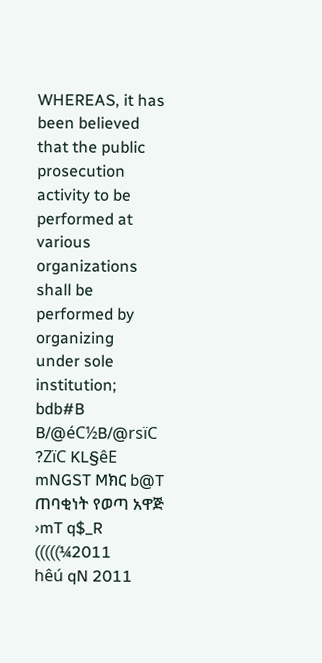WHEREAS, it has been believed that the public
prosecution activity to be performed at various
organizations shall be performed by organizing
under sole institution;
bdb#B B/@éC½B/@rsïC ?ZïC KL§êE
mNGST Mክር b@T ጠባቂነት የወጣ አዋጅ ›mT q$_R (((((¼2011
hêú qN 2011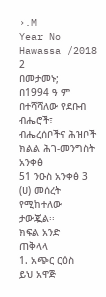›.M
Year No Hawassa /2018
2
በመታመኑ;
በ1994 ዓ ም በተሻሻለው የደቡብ ብሔሮች፣
ብሔረሰቦችና ሕዝቦች ክልል ሕገ-መንግስት አንቀፅ
51 ንዑስ አንቀፅ 3 (ሀ) መሰረት የሚከተለው
ታውጇል፡፡
ክፍል አንድ
ጠቅላላ
1. አጭር ርዕስ
ይህ አዋጅ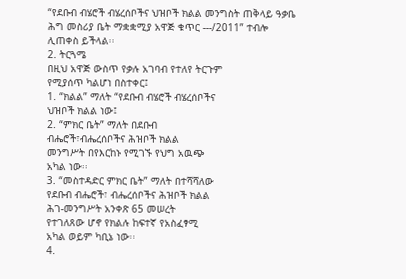“የደቡብ ብሄሮች ብሄረሰቦችና ህዝቦች ክልል መንግስት ጠቅላይ ዓቃቤ ሕግ መስሪያ ቤት ማቋቋሚያ አዋጅ ቁጥር ---/2011” ተብሎ ሊጠቀስ ይችላል፡፡
2. ትርጓሜ
በዚህ አዋጅ ውስጥ የቃሉ አገባብ የተለየ ትርጉም
የሚያሰጥ ካልሆነ በስተቀር፤
1. “ክልል” ማለት “የደቡብ ብሄሮች ብሄረሰቦችና
ህዝቦች ክልል ነው፤
2. “ምክር ቤት” ማለት በደቡብ
ብሔሮች፣ብሔረሰቦችና ሕዝቦች ክልል
መንግሥት በየእርከኑ የሚገኙ የህግ አዉጭ
አካል ነው፡፡
3. “መስተዳድር ምክር ቤት” ማለት በተሻሻለው
የደቡብ ብሔሮች፣ ብሔረሰቦችና ሕዝቦች ክልል
ሕገ-መንግሥት አንቀጽ 65 መሠረት
የተገለጸው ሆኖ የክልሉ ከፍተኛ የአስፈፃሚ
አካል ወይም ካቢኔ ነው፡፡
4.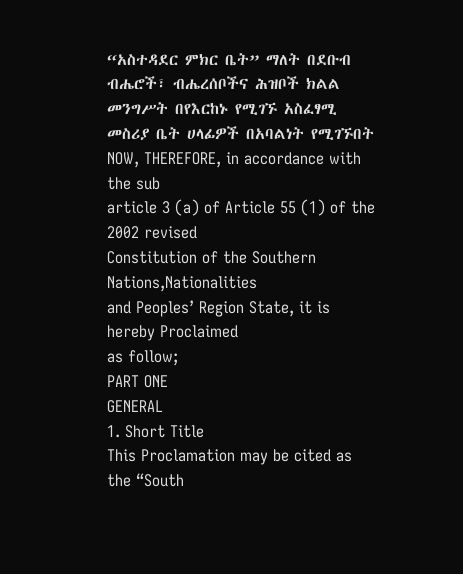“አስተዳደር ምክር ቤት” ማለት በደቡብ
ብሔሮች፣ ብሔረሰቦችና ሕዝቦች ክልል
መንግሥት በየእርከኑ የሚገኙ አስፈፃሚ
መስሪያ ቤት ሀላፊዎች በአባልነት የሚገኙበት
NOW, THEREFORE, in accordance with the sub
article 3 (a) of Article 55 (1) of the 2002 revised
Constitution of the Southern Nations,Nationalities
and Peoples’ Region State, it is hereby Proclaimed
as follow;
PART ONE
GENERAL
1. Short Title
This Proclamation may be cited as the “South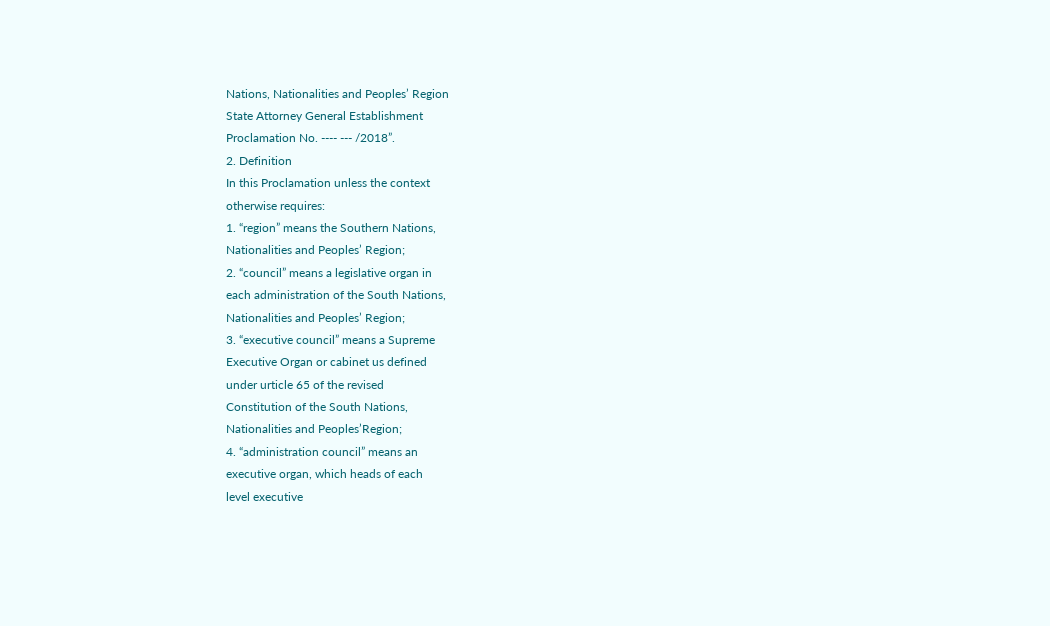Nations, Nationalities and Peoples’ Region
State Attorney General Establishment
Proclamation No. ---- --- /2018”.
2. Definition
In this Proclamation unless the context
otherwise requires:
1. “region” means the Southern Nations,
Nationalities and Peoples’ Region;
2. “council” means a legislative organ in
each administration of the South Nations,
Nationalities and Peoples’ Region;
3. “executive council” means a Supreme
Executive Organ or cabinet us defined
under urticle 65 of the revised
Constitution of the South Nations,
Nationalities and Peoples’Region;
4. “administration council” means an
executive organ, which heads of each
level executive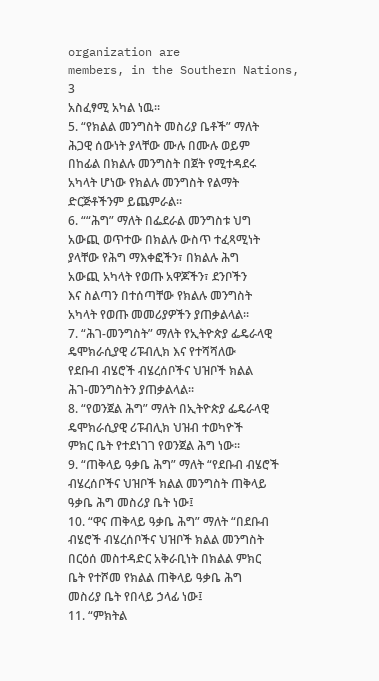organization are
members, in the Southern Nations,
3
አስፈፃሚ አካል ነዉ፡፡
5. “የክልል መንግስት መስሪያ ቤቶች” ማለት
ሕጋዊ ሰውነት ያላቸው ሙሉ በሙሉ ወይም
በከፊል በክልሉ መንግስት በጀት የሚተዳደሩ
አካላት ሆነው የክልሉ መንግስት የልማት
ድርጅቶችንም ይጨምራል፡፡
6. ““ሕግ” ማለት በፌደራል መንግስቱ ህግ
አውጪ ወጥተው በክልሉ ውስጥ ተፈጻሚነት
ያላቸው የሕግ ማእቀፎችን፣ በክልሉ ሕግ
አውጪ አካላት የወጡ አዋጆችን፣ ደንቦችን
እና ስልጣን በተሰጣቸው የክልሉ መንግስት
አካላት የወጡ መመሪያዎችን ያጠቃልላል፡፡
7. “ሕገ-መንግስት” ማለት የኢትዮጵያ ፌዴራላዊ
ዴሞክራሲያዊ ሪፑብሊክ እና የተሻሻለው
የደቡብ ብሄሮች ብሄረሰቦችና ህዝቦች ክልል
ሕገ-መንግስትን ያጠቃልላል፡፡
8. “የወንጀል ሕግ” ማለት በኢትዮጵያ ፌዴራላዊ
ዴሞክራሲያዊ ሪፑብሊክ ህዝብ ተወካዮች
ምክር ቤት የተደነገገ የወንጀል ሕግ ነው፡፡
9. “ጠቅላይ ዓቃቤ ሕግ” ማለት “የደቡብ ብሄሮች
ብሄረሰቦችና ህዝቦች ክልል መንግስት ጠቅላይ
ዓቃቤ ሕግ መስሪያ ቤት ነው፤
10. “ዋና ጠቅላይ ዓቃቤ ሕግ” ማለት “በደቡብ
ብሄሮች ብሄረሰቦችና ህዝቦች ክልል መንግስት
በርዕሰ መስተዳድር አቅራቢነት በክልል ምክር
ቤት የተሾመ የክልል ጠቅላይ ዓቃቤ ሕግ
መስሪያ ቤት የበላይ ኃላፊ ነው፤
11. “ምክትል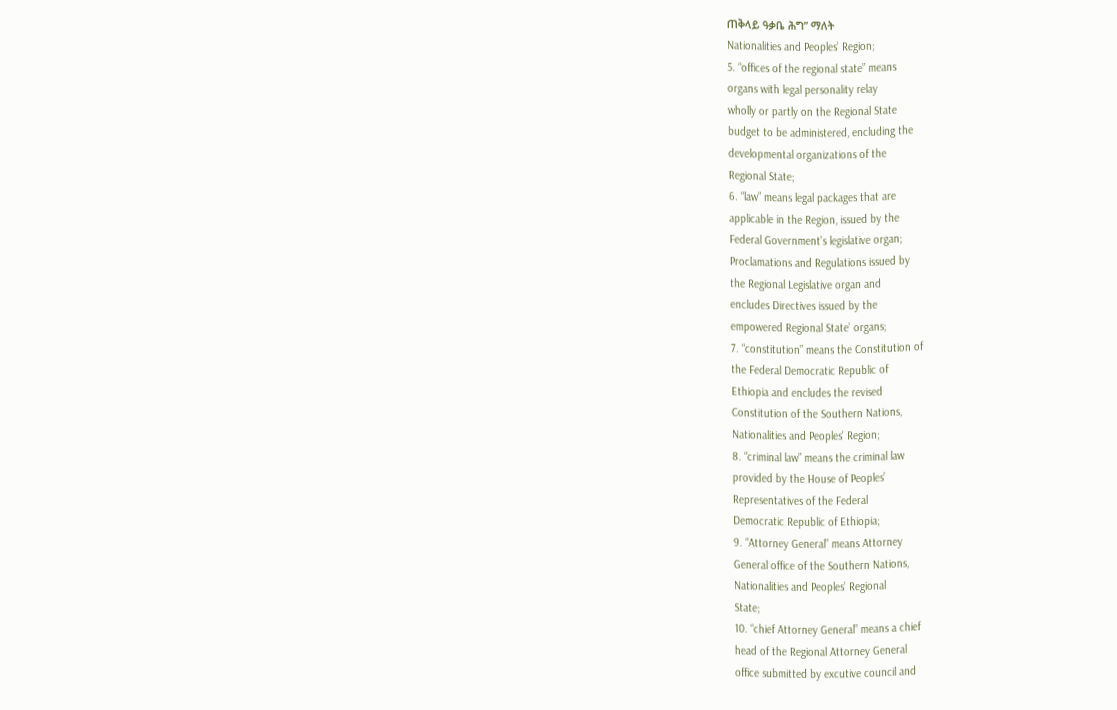ጠቅላይ ዓቃቤ ሕግ” ማለት
Nationalities and Peoples’ Region;
5. “offices of the regional state” means
organs with legal personality relay
wholly or partly on the Regional State
budget to be administered, encluding the
developmental organizations of the
Regional State;
6. “law” means legal packages that are
applicable in the Region, issued by the
Federal Government’s legislative organ;
Proclamations and Regulations issued by
the Regional Legislative organ and
encludes Directives issued by the
empowered Regional State’ organs;
7. “constitution” means the Constitution of
the Federal Democratic Republic of
Ethiopia and encludes the revised
Constitution of the Southern Nations,
Nationalities and Peoples’ Region;
8. “criminal law” means the criminal law
provided by the House of Peoples’
Representatives of the Federal
Democratic Republic of Ethiopia;
9. “Attorney General” means Attorney
General office of the Southern Nations,
Nationalities and Peoples’ Regional
State;
10. “chief Attorney General” means a chief
head of the Regional Attorney General
office submitted by excutive council and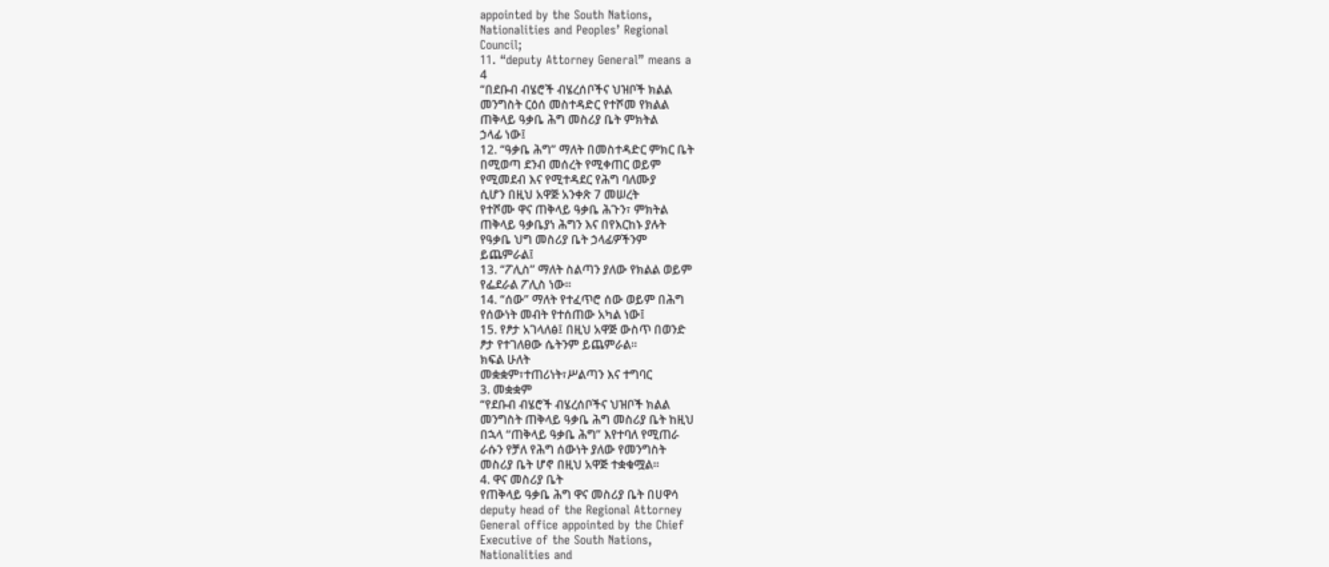appointed by the South Nations,
Nationalities and Peoples’ Regional
Council;
11. “deputy Attorney General” means a
4
“በደቡብ ብሄሮች ብሄረሰቦችና ህዝቦች ክልል
መንግስት ርዕሰ መስተዳድር የተሾመ የክልል
ጠቅላይ ዓቃቤ ሕግ መስሪያ ቤት ምክትል
ኃላፊ ነው፤
12. “ዓቃቤ ሕግ” ማለት በመስተዳድር ምክር ቤት
በሚወጣ ደንብ መሰረት የሚቀጠር ወይም
የሚመደብ እና የሚተዳደር የሕግ ባለሙያ
ሲሆን በዚህ አዋጅ አንቀጽ 7 መሠረት
የተሾሙ ዋና ጠቅላይ ዓቃቤ ሕጉን፣ ምክትል
ጠቅላይ ዓቃቤያነ ሕግን እና በየእርከኑ ያሉት
የዓቃቤ ህግ መስሪያ ቤት ኃላፊዎችንም
ይጨምራል፤
13. “ፖሊስ” ማለት ስልጣን ያለው የክልል ወይም
የፌደራል ፖሊስ ነው፡፡
14. “ሰው” ማለት የተፈጥሮ ሰው ወይም በሕግ
የሰውነት መብት የተሰጠው አካል ነው፤
15. የፆታ አገላለፅ፤ በዚህ አዋጅ ውስጥ በወንድ
ፆታ የተገለፀው ሴትንም ይጨምራል፡፡
ክፍል ሁለት
መቋቋም፣ተጠሪነት፣ሥልጣን እና ተግባር
3. መቋቋም
“የደቡብ ብሄሮች ብሄረሰቦችና ህዝቦች ክልል
መንግስት ጠቅላይ ዓቃቤ ሕግ መስሪያ ቤት ከዚህ
በኋላ “ጠቅላይ ዓቃቤ ሕግ” እየተባለ የሚጠራ
ራሱን የቻለ የሕግ ሰውነት ያለው የመንግስት
መስሪያ ቤት ሆኖ በዚህ አዋጅ ተቋቁሟል፡፡
4. ዋና መስሪያ ቤት
የጠቅላይ ዓቃቤ ሕግ ዋና መስሪያ ቤት በሀዋሳ
deputy head of the Regional Attorney
General office appointed by the Chief
Executive of the South Nations,
Nationalities and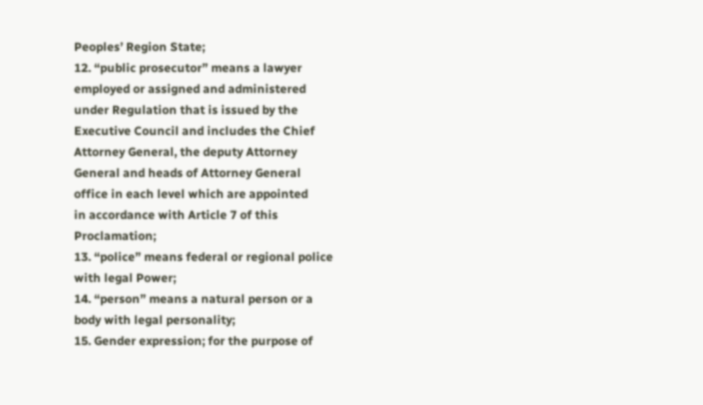Peoples’ Region State;
12. “public prosecutor” means a lawyer
employed or assigned and administered
under Regulation that is issued by the
Executive Council and includes the Chief
Attorney General, the deputy Attorney
General and heads of Attorney General
office in each level which are appointed
in accordance with Article 7 of this
Proclamation;
13. “police” means federal or regional police
with legal Power;
14. “person” means a natural person or a
body with legal personality;
15. Gender expression; for the purpose of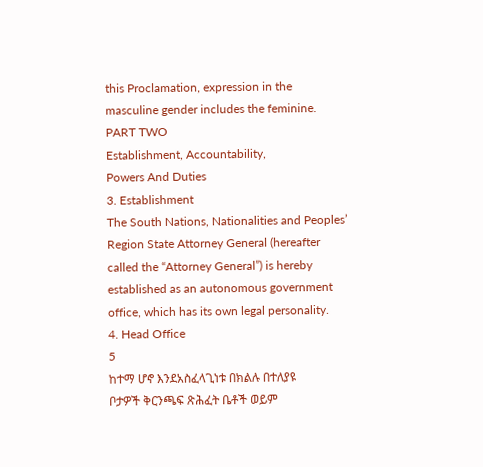this Proclamation, expression in the
masculine gender includes the feminine.
PART TWO
Establishment, Accountability,
Powers And Duties
3. Establishment
The South Nations, Nationalities and Peoples’
Region State Attorney General (hereafter
called the “Attorney General”) is hereby
established as an autonomous government
office, which has its own legal personality.
4. Head Office
5
ከተማ ሆኖ እንደአስፈላጊነቱ በክልሉ በተለያዩ
ቦታዎች ቅርንጫፍ ጽሕፈት ቤቶች ወይም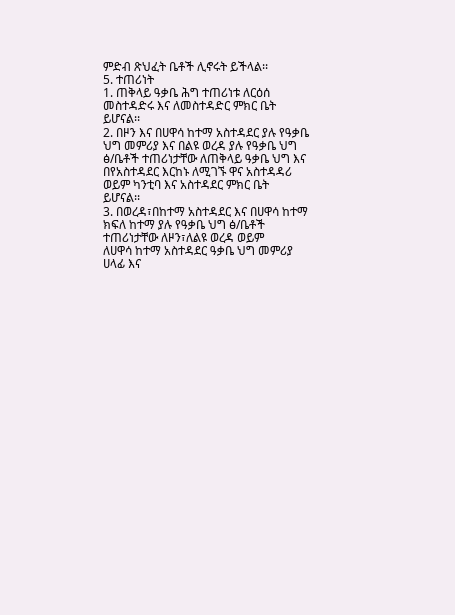ምድብ ጽህፈት ቤቶች ሊኖሩት ይችላል፡፡
5. ተጠሪነት
1. ጠቅላይ ዓቃቤ ሕግ ተጠሪነቱ ለርዕሰ
መስተዳድሩ እና ለመስተዳድር ምክር ቤት
ይሆናል፡፡
2. በዞን እና በሀዋሳ ከተማ አስተዳደር ያሉ የዓቃቤ
ህግ መምሪያ እና በልዩ ወረዳ ያሉ የዓቃቤ ህግ
ፅ/ቤቶች ተጠሪነታቸው ለጠቅላይ ዓቃቤ ህግ እና
በየአስተዳደር እርከኑ ለሚገኙ ዋና አስተዳዳሪ
ወይም ካንቲባ እና አስተዳደር ምክር ቤት
ይሆናል፡፡
3. በወረዳ፣በከተማ አስተዳደር እና በሀዋሳ ከተማ
ክፍለ ከተማ ያሉ የዓቃቤ ህግ ፅ/ቤቶች
ተጠሪነታቸው ለዞን፣ለልዩ ወረዳ ወይም
ለሀዋሳ ከተማ አስተዳደር ዓቃቤ ህግ መምሪያ
ሀላፊ እና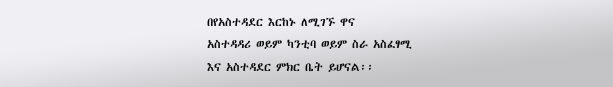በየአስተዳደር እርከኑ ለሚገኙ ዋና
አስተዳዳሪ ወይም ካንቲባ ወይም ስራ አስፈፃሚ
እና አስተዳደር ምክር ቤት ይሆናል፡፡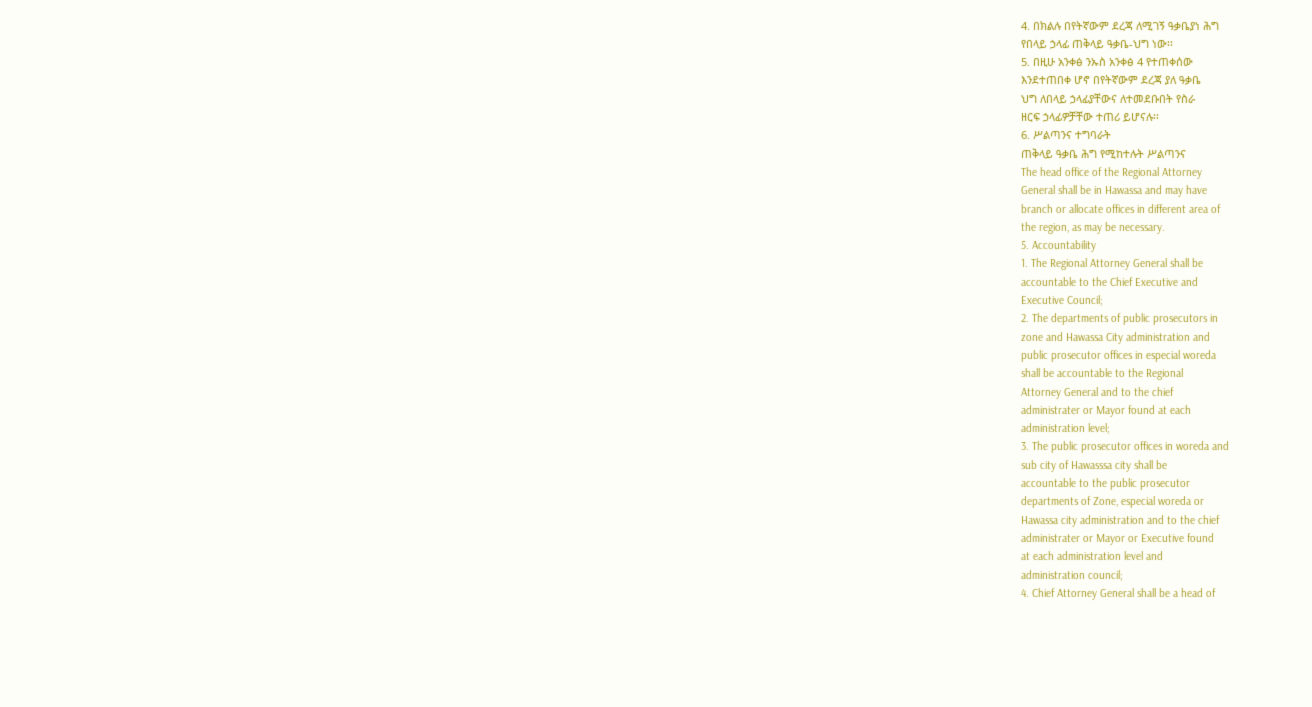4. በክልሉ በየትኛውም ደረጃ ለሚገኝ ዓቃቤያነ ሕግ
የበላይ ኃላፊ ጠቅላይ ዓቃቤ-ህግ ነው፡፡
5. በዚሁ አንቀፅ ንኡስ አንቀፅ 4 የተጠቀሰው
እንደተጠበቀ ሆኖ በየትኛውም ደረጃ ያለ ዓቃቤ
ህግ ለበላይ ኃላፊያቸውና ለተመደቡበት የስራ
ዘርፍ ኃላፊዎቻቸው ተጠሪ ይሆናሉ፡፡
6. ሥልጣንና ተግባራት
ጠቅላይ ዓቃቤ ሕግ የሚከተሉት ሥልጣንና
The head office of the Regional Attorney
General shall be in Hawassa and may have
branch or allocate offices in different area of
the region, as may be necessary.
5. Accountability
1. The Regional Attorney General shall be
accountable to the Chief Executive and
Executive Council;
2. The departments of public prosecutors in
zone and Hawassa City administration and
public prosecutor offices in especial woreda
shall be accountable to the Regional
Attorney General and to the chief
administrater or Mayor found at each
administration level;
3. The public prosecutor offices in woreda and
sub city of Hawasssa city shall be
accountable to the public prosecutor
departments of Zone, especial woreda or
Hawassa city administration and to the chief
administrater or Mayor or Executive found
at each administration level and
administration council;
4. Chief Attorney General shall be a head of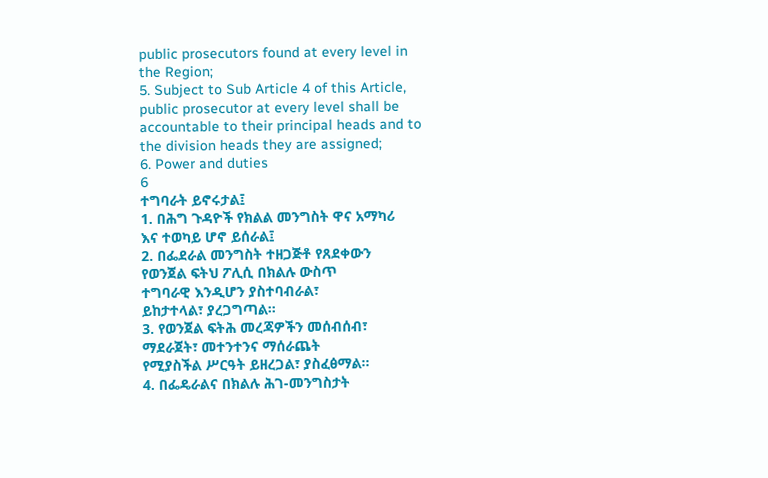public prosecutors found at every level in
the Region;
5. Subject to Sub Article 4 of this Article,
public prosecutor at every level shall be
accountable to their principal heads and to
the division heads they are assigned;
6. Power and duties
6
ተግባራት ይኖሩታል፤
1. በሕግ ጉዳዮች የክልል መንግስት ዋና አማካሪ
እና ተወካይ ሆኖ ይሰራል፤
2. በፌደራል መንግስት ተዘጋጅቶ የጸደቀውን
የወንጀል ፍትህ ፖሊሲ በክልሉ ውስጥ
ተግባራዊ እንዲሆን ያስተባብራል፣
ይከታተላል፣ ያረጋግጣል፡፡
3. የወንጀል ፍትሕ መረጃዎችን መሰብሰብ፣
ማደራጀት፣ መተንተንና ማሰራጨት
የሚያስችል ሥርዓት ይዘረጋል፣ ያስፈፅማል፡፡
4. በፌዴራልና በክልሉ ሕገ-መንግስታት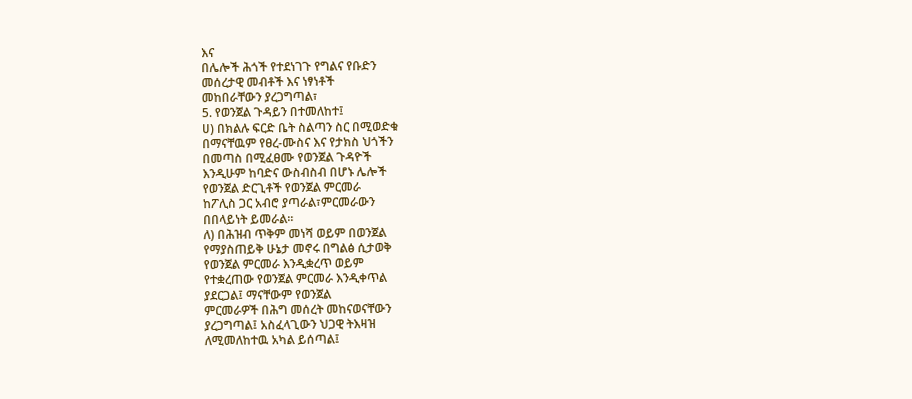እና
በሌሎች ሕጎች የተደነገጉ የግልና የቡድን
መሰረታዊ መብቶች እና ነፃነቶች
መከበራቸውን ያረጋግጣል፣
5. የወንጀል ጉዳይን በተመለከተ፤
ሀ) በክልሉ ፍርድ ቤት ስልጣን ስር በሚወድቁ
በማናቸዉም የፀረ-ሙስና እና የታክስ ህጎችን
በመጣስ በሚፈፀሙ የወንጀል ጉዳዮች
እንዲሁም ከባድና ውስብስብ በሆኑ ሌሎች
የወንጀል ድርጊቶች የወንጀል ምርመራ
ከፖሊስ ጋር አብሮ ያጣራል፣ምርመራውን
በበላይነት ይመራል፡፡
ለ) በሕዝብ ጥቅም መነሻ ወይም በወንጀል
የማያስጠይቅ ሁኔታ መኖሩ በግልፅ ሲታወቅ
የወንጀል ምርመራ እንዲቋረጥ ወይም
የተቋረጠው የወንጀል ምርመራ እንዲቀጥል
ያደርጋል፤ ማናቸውም የወንጀል
ምርመራዎች በሕግ መሰረት መከናወናቸውን
ያረጋግጣል፤ አስፈላጊውን ህጋዊ ትእዛዝ
ለሚመለከተዉ አካል ይሰጣል፤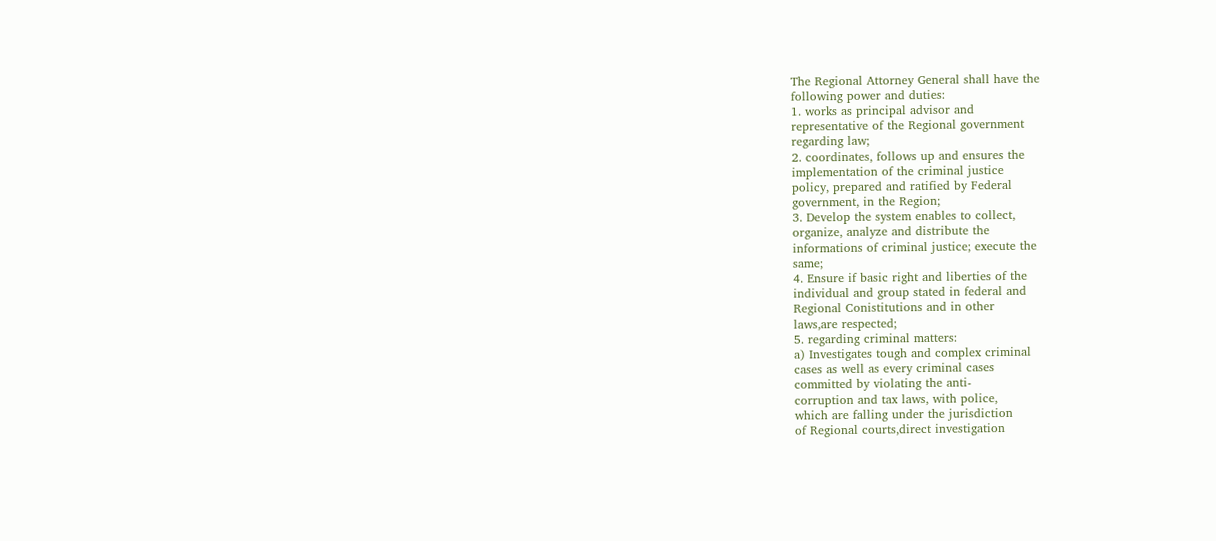The Regional Attorney General shall have the
following power and duties:
1. works as principal advisor and
representative of the Regional government
regarding law;
2. coordinates, follows up and ensures the
implementation of the criminal justice
policy, prepared and ratified by Federal
government, in the Region;
3. Develop the system enables to collect,
organize, analyze and distribute the
informations of criminal justice; execute the
same;
4. Ensure if basic right and liberties of the
individual and group stated in federal and
Regional Conistitutions and in other
laws,are respected;
5. regarding criminal matters:
a) Investigates tough and complex criminal
cases as well as every criminal cases
committed by violating the anti-
corruption and tax laws, with police,
which are falling under the jurisdiction
of Regional courts,direct investigation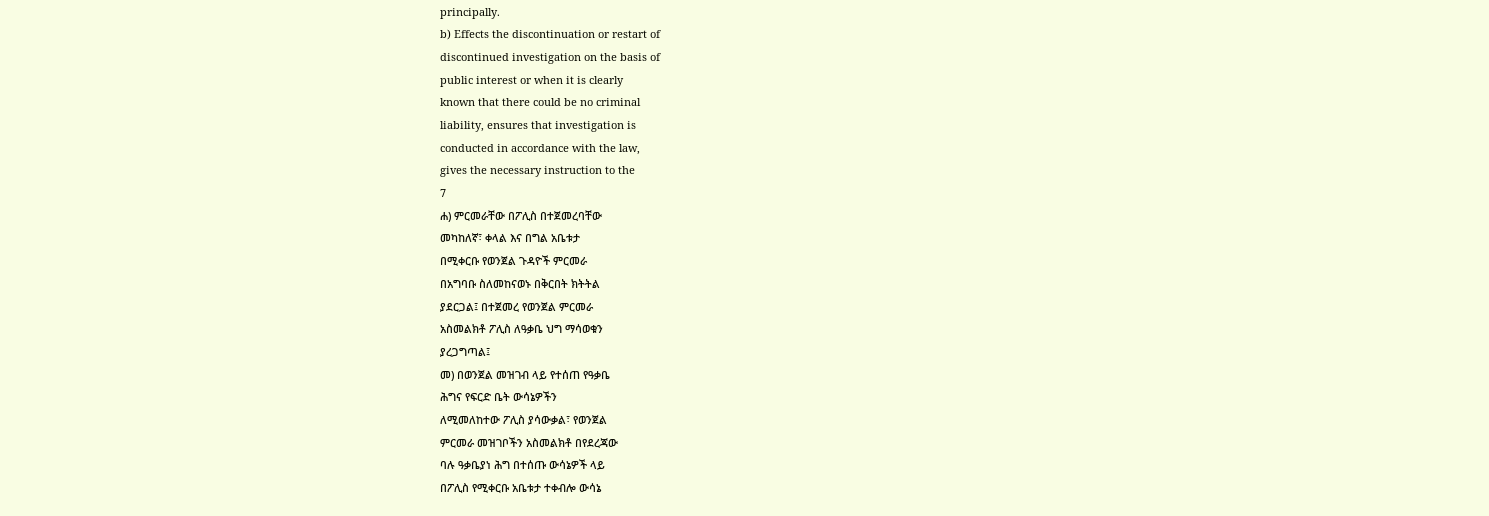principally.
b) Effects the discontinuation or restart of
discontinued investigation on the basis of
public interest or when it is clearly
known that there could be no criminal
liability, ensures that investigation is
conducted in accordance with the law,
gives the necessary instruction to the
7
ሐ) ምርመራቸው በፖሊስ በተጀመረባቸው
መካከለኛ፣ ቀላል እና በግል አቤቱታ
በሚቀርቡ የወንጀል ጉዳዮች ምርመራ
በአግባቡ ስለመከናወኑ በቅርበት ክትትል
ያደርጋል፤ በተጀመረ የወንጀል ምርመራ
አስመልክቶ ፖሊስ ለዓቃቤ ህግ ማሳወቁን
ያረጋግጣል፤
መ) በወንጀል መዝገብ ላይ የተሰጠ የዓቃቤ
ሕግና የፍርድ ቤት ውሳኔዎችን
ለሚመለከተው ፖሊስ ያሳውቃል፣ የወንጀል
ምርመራ መዝገቦችን አስመልክቶ በየደረጃው
ባሉ ዓቃቤያነ ሕግ በተሰጡ ውሳኔዎች ላይ
በፖሊስ የሚቀርቡ አቤቱታ ተቀብሎ ውሳኔ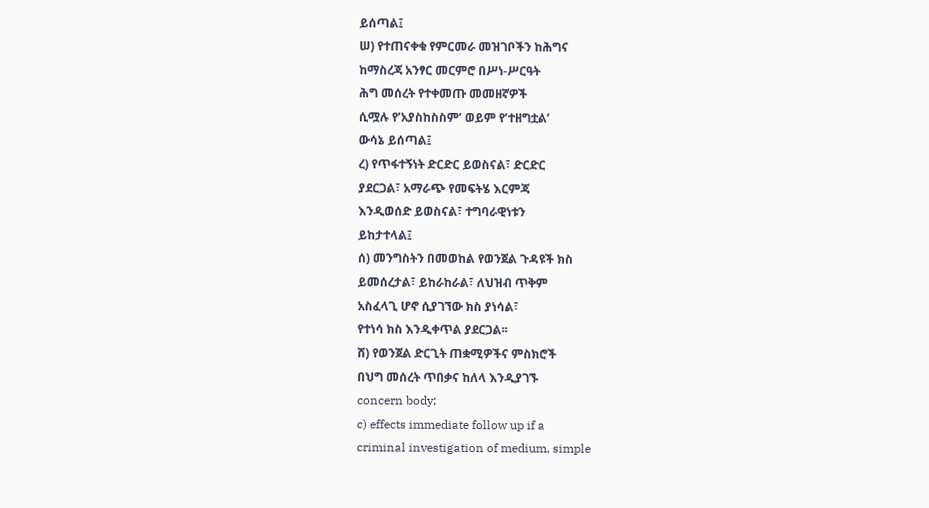ይሰጣል፤
ሠ) የተጠናቀቁ የምርመራ መዝገቦችን ከሕግና
ከማስረጃ አንፃር መርምሮ በሥነ-ሥርዓት
ሕግ መሰረት የተቀመጡ መመዘኛዎች
ሲሟሉ የ’አያስከስስም’ ወይም የ’ተዘግቷል’
ውሳኔ ይሰጣል፤
ረ) የጥፋተኝነት ድርድር ይወስናል፣ ድርድር
ያደርጋል፣ አማራጭ የመፍትሄ እርምጃ
እንዲወሰድ ይወስናል፣ ተግባራዊነቱን
ይከታተላል፤
ሰ) መንግስትን በመወከል የወንጀል ጉዳዩች ክስ
ይመሰረታል፣ ይከራከራል፣ ለህዝብ ጥቅም
አስፈላጊ ሆኖ ሲያገኘው ክስ ያነሳል፣
የተነሳ ክስ እንዲቀጥል ያደርጋል፡፡
ሸ) የወንጀል ድርጊት ጠቋሚዎችና ምስክሮች
በህግ መሰረት ጥበቃና ከለላ እንዲያገኙ
concern body;
c) effects immediate follow up if a
criminal investigation of medium, simple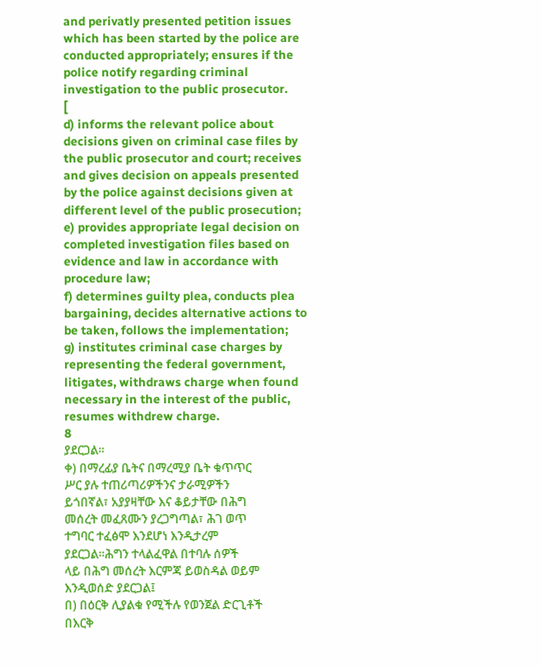and perivatly presented petition issues
which has been started by the police are
conducted appropriately; ensures if the
police notify regarding criminal
investigation to the public prosecutor.
[
d) informs the relevant police about
decisions given on criminal case files by
the public prosecutor and court; receives
and gives decision on appeals presented
by the police against decisions given at
different level of the public prosecution;
e) provides appropriate legal decision on
completed investigation files based on
evidence and law in accordance with
procedure law;
f) determines guilty plea, conducts plea
bargaining, decides alternative actions to
be taken, follows the implementation;
g) institutes criminal case charges by
representing the federal government,
litigates, withdraws charge when found
necessary in the interest of the public,
resumes withdrew charge.
8
ያደርጋል፡፡
ቀ) በማረፊያ ቤትና በማረሚያ ቤት ቁጥጥር
ሥር ያሉ ተጠሪጣሪዎችንና ታራሚዎችን
ይጎበኛል፣ አያያዛቸው እና ቆይታቸው በሕግ
መሰረት መፈጸሙን ያረጋግጣል፣ ሕገ ወጥ
ተግባር ተፈፅሞ እንደሆነ እንዲታረም
ያደርጋል፡፡ሕግን ተላልፈዋል በተባሉ ሰዎች
ላይ በሕግ መሰረት እርምጃ ይወስዳል ወይም
እንዲወሰድ ያደርጋል፤
በ) በዕርቅ ሊያልቁ የሚችሉ የወንጀል ድርጊቶች
በእርቅ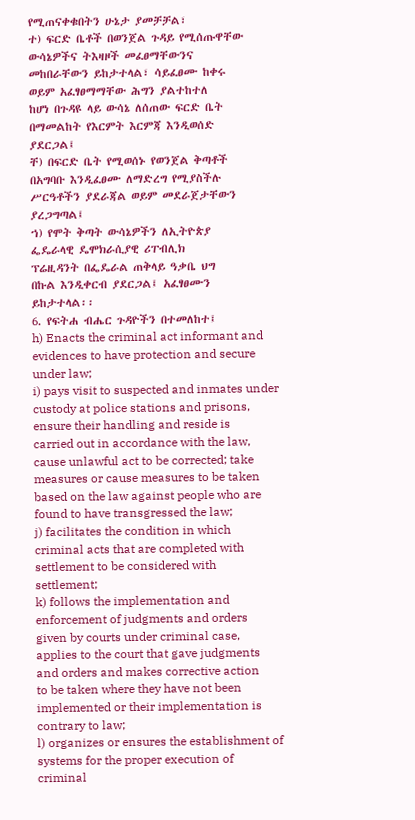የሚጠናቀቁበትን ሁኔታ ያመቻቻል፣
ተ) ፍርድ ቤቶች በወንጀል ጉዳይ የሚሰጡዋቸው
ውሳኔዎችና ትእዛዞች መፈፀማቸውንና
መከበራቸውን ይከታተላል፣ ሳይፈፀሙ ከቀሩ
ወይም አፈፃፀማማቸው ሕግን ያልተከተለ
ከሆነ በጉዳዩ ላይ ውሳኔ ለሰጠው ፍርድ ቤት
በማመልከት የእርምት እርምጃ እንዲወሰድ
ያደርጋል፤
ቸ) በፍርድ ቤት የሚወሰኑ የወንጀል ቅጣቶች
በአግባቡ እንዲፈፀሙ ለማድረግ የሚያስችሉ
ሥርዓቶችን ያደራጃል ወይም መደራጀታቸውን
ያረጋግጣል፤
ኀ) የሞት ቅጣት ውሳኔዎችን ለኢትዮጵያ
ፌዴራላዊ ዴሞክራሲያዊ ሪፐብሊክ
ፕሬዚዳንት በፌዴራል ጠቅላይ ዓቃቤ ህግ
በኩል እንዲቀርብ ያደርጋል፤ አፈፃፀሙን
ይከታተላል፡፡
6. የፍትሐ ብሔር ጉዳዮችን በተመለከተ፤
h) Enacts the criminal act informant and
evidences to have protection and secure
under law;
i) pays visit to suspected and inmates under
custody at police stations and prisons,
ensure their handling and reside is
carried out in accordance with the law,
cause unlawful act to be corrected; take
measures or cause measures to be taken
based on the law against people who are
found to have transgressed the law;
j) facilitates the condition in which
criminal acts that are completed with
settlement to be considered with
settlement;
k) follows the implementation and
enforcement of judgments and orders
given by courts under criminal case,
applies to the court that gave judgments
and orders and makes corrective action
to be taken where they have not been
implemented or their implementation is
contrary to law;
l) organizes or ensures the establishment of
systems for the proper execution of
criminal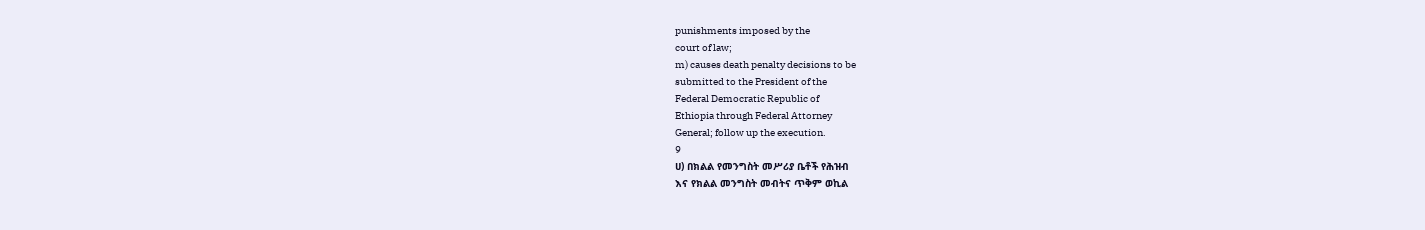punishments imposed by the
court of law;
m) causes death penalty decisions to be
submitted to the President of the
Federal Democratic Republic of
Ethiopia through Federal Attorney
General; follow up the execution.
9
ሀ) በክልል የመንግስት መሥሪያ ቤቶች የሕዝብ
እና የክልል መንግስት መብትና ጥቅም ወኪል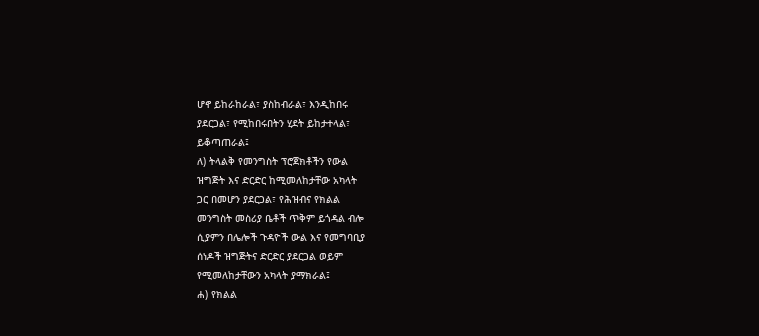ሆኖ ይከራከራል፣ ያስከብራል፣ እንዲከበሩ
ያደርጋል፣ የሚከበሩበትን ሂደት ይከታተላል፣
ይቆጣጠራል፤
ለ) ትላልቅ የመንግስት ፕሮጀክቶችን የውል
ዝግጅት እና ድርድር ከሚመለከታቸው አካላት
ጋር በመሆን ያደርጋል፣ የሕዝብና የክልል
መንግስት መስሪያ ቤቶች ጥቅም ይጎዳል ብሎ
ሲያምን በሌሎች ጉዳዮች ውል እና የመግባቢያ
ሰነዶች ዝግጅትና ድርድር ያደርጋል ወይም
የሚመለከታቸውን አካላት ያማክራል፤
ሐ) የክልል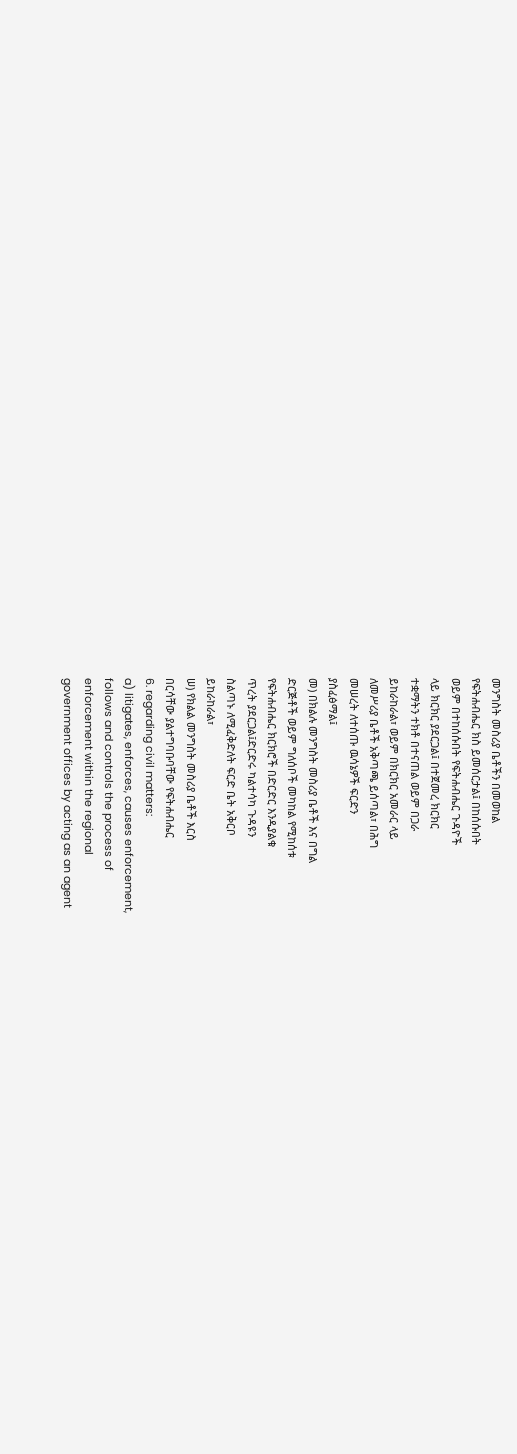መንግስት መስሪያ ቤቶችን በመወከል
የፍትሐብሔር ክስ ይመሰርታል፤ በከሰሱበት
ወይም በተከሰሱበት የፍትሐብሔር ጉዳዮች
ላይ ክርክር ያደርጋል፤ በተጀመረ ክርክር
ተቋማትን ተክቶ በተናጠል ወይም በጋራ
ይከራከራል፣ ወይም በክርክር አመራር ላይ
ለመሥሪያ ቤቶች አቅጣጫ ይሰጣል፣ በሕግ
መሠረት ለተሰጡ ዉሳኔዎች ፍርድን
ያስፈፅማል፤
መ) በክልሉ መንግስት መስሪያ ቤቶች እና በግል
ድርጅቶች ወይም ግለሰቦች መካከል የሚከሰቱ
የፍትሐብሔር ክርክሮች በድርድር እንዲያልቁ
ጥረት ያደርጋል፤ድርድሩ ካልተሳካ ጉዳዩን
ስልጣኑ ለሚፈቅድለት ፍርድ ቤት አቅርቦ
ይከራከራል፣
ሠ) የክልል መንግስት መስሪያ ቤቶች እርስ
በርሳቸው ያልተግባቡባቸው የፍትሐብሔር
6. regarding civil matters:
a) litigates, enforces, causes enforcement,
follows and controls the process of
enforcement within the regional
government offices by acting as an agent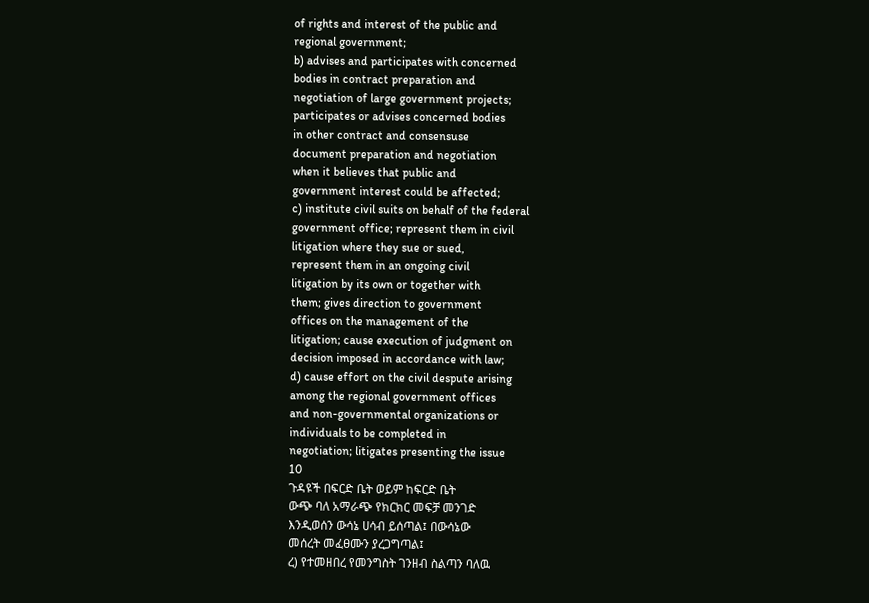of rights and interest of the public and
regional government;
b) advises and participates with concerned
bodies in contract preparation and
negotiation of large government projects;
participates or advises concerned bodies
in other contract and consensuse
document preparation and negotiation
when it believes that public and
government interest could be affected;
c) institute civil suits on behalf of the federal
government office; represent them in civil
litigation where they sue or sued,
represent them in an ongoing civil
litigation by its own or together with
them; gives direction to government
offices on the management of the
litigation; cause execution of judgment on
decision imposed in accordance with law;
d) cause effort on the civil despute arising
among the regional government offices
and non-governmental organizations or
individuals to be completed in
negotiation; litigates presenting the issue
10
ጉዳዩች በፍርድ ቤት ወይም ከፍርድ ቤት
ውጭ ባለ አማራጭ የክርክር መፍቻ መንገድ
እንዲወሰን ውሳኔ ሀሳብ ይሰጣል፤ በውሳኔው
መሰረት መፈፀሙን ያረጋግጣል፤
ረ) የተመዘበረ የመንግስት ገንዘብ ስልጣን ባለዉ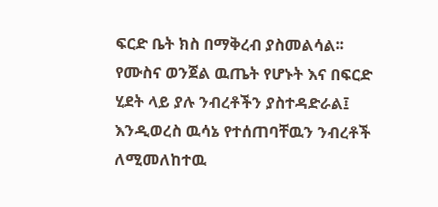ፍርድ ቤት ክስ በማቅረብ ያስመልሳል፡፡
የሙስና ወንጀል ዉጤት የሆኑት እና በፍርድ
ሂደት ላይ ያሉ ንብረቶችን ያስተዳድራል፤
እንዲወረስ ዉሳኔ የተሰጠባቸዉን ንብረቶች
ለሚመለከተዉ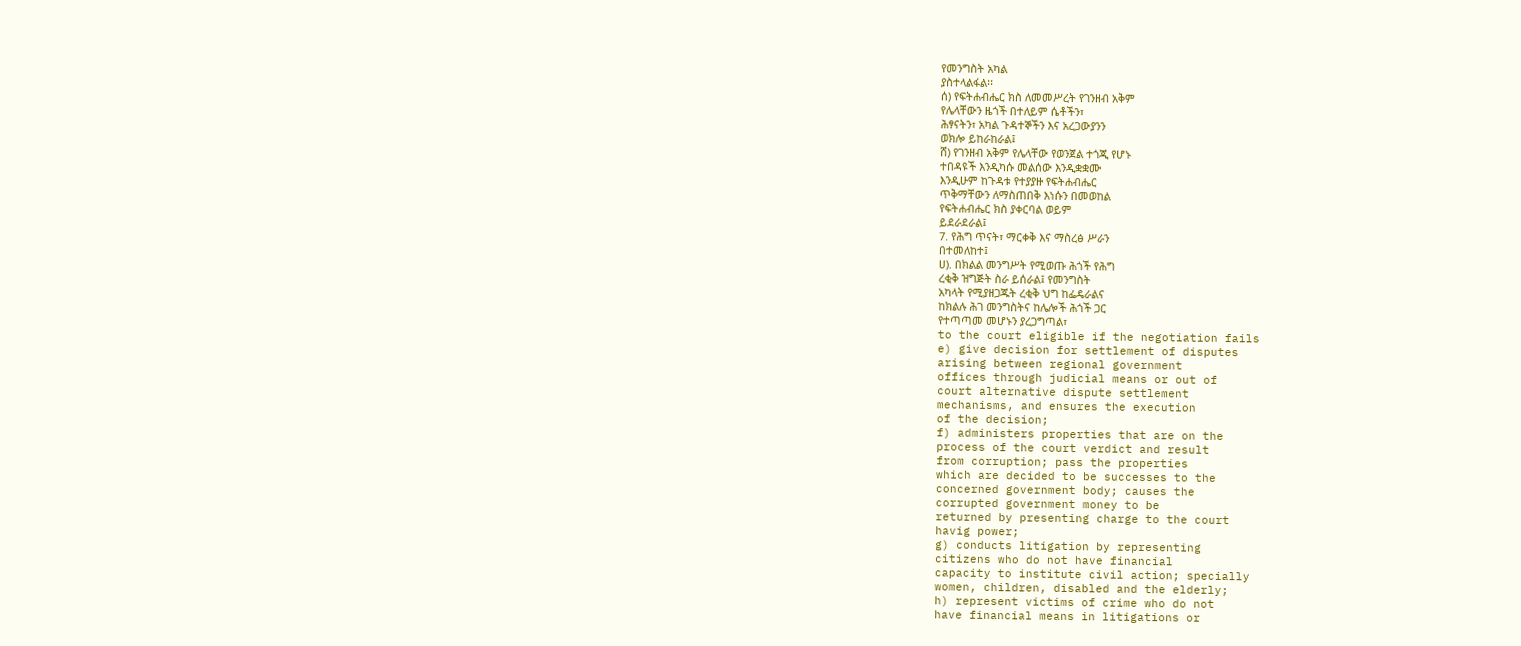የመንግስት አካል
ያስተላልፋል፡፡
ሰ) የፍትሐብሔር ክስ ለመመሥረት የገንዘብ አቅም
የሌላቸውን ዜጎች በተለይም ሴቶችን፣
ሕፃናትን፣ አካል ጉዳተኞችን እና አረጋውያንን
ወክሎ ይከራከራል፤
ሸ) የገንዘብ አቅም የሌላቸው የወንጀል ተጎጂ የሆኑ
ተበዳዩች እንዲካሱ መልሰው እንዲቋቋሙ
እንዲሁም ከጉዳቱ የተያያዙ የፍትሐብሔር
ጥቅማቸውን ለማስጠበቅ እነሱን በመወከል
የፍትሐብሔር ክስ ያቀርባል ወይም
ይደራደራል፤
7. የሕግ ጥናት፣ ማርቀቅ እና ማስረፅ ሥራን
በተመለከተ፤
ሀ). በክልል መንግሥት የሚወጡ ሕጎች የሕግ
ረቂቅ ዝግጅት ስራ ይሰራል፤ የመንግስት
አካላት የሚያዘጋጁት ረቂቅ ህግ ከፌዴራልና
ከክልሉ ሕገ መንግስትና ከሌሎች ሕጎች ጋር
የተጣጣመ መሆኑን ያረጋግጣል፣
to the court eligible if the negotiation fails
e) give decision for settlement of disputes
arising between regional government
offices through judicial means or out of
court alternative dispute settlement
mechanisms, and ensures the execution
of the decision;
f) administers properties that are on the
process of the court verdict and result
from corruption; pass the properties
which are decided to be successes to the
concerned government body; causes the
corrupted government money to be
returned by presenting charge to the court
havig power;
g) conducts litigation by representing
citizens who do not have financial
capacity to institute civil action; specially
women, children, disabled and the elderly;
h) represent victims of crime who do not
have financial means in litigations or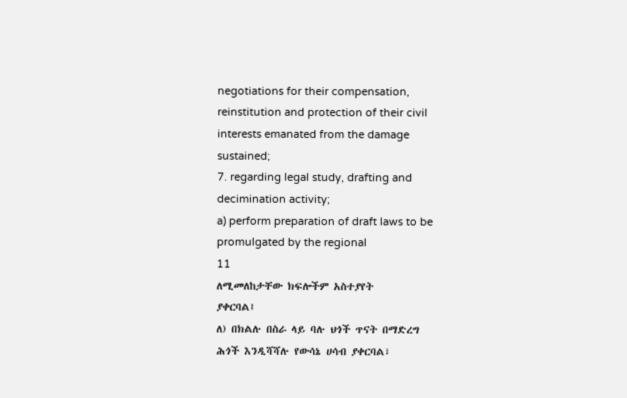negotiations for their compensation,
reinstitution and protection of their civil
interests emanated from the damage
sustained;
7. regarding legal study, drafting and
decimination activity;
a) perform preparation of draft laws to be
promulgated by the regional
11
ለሚመለከታቸው ክፍሎችም አስተያየት
ያቀርባል፤
ለ) በክልሉ በስራ ላይ ባሉ ህጎች ጥናት በማድረግ
ሕጎች እንዲሻሻሉ የውሳኔ ሀሳብ ያቀርባል፣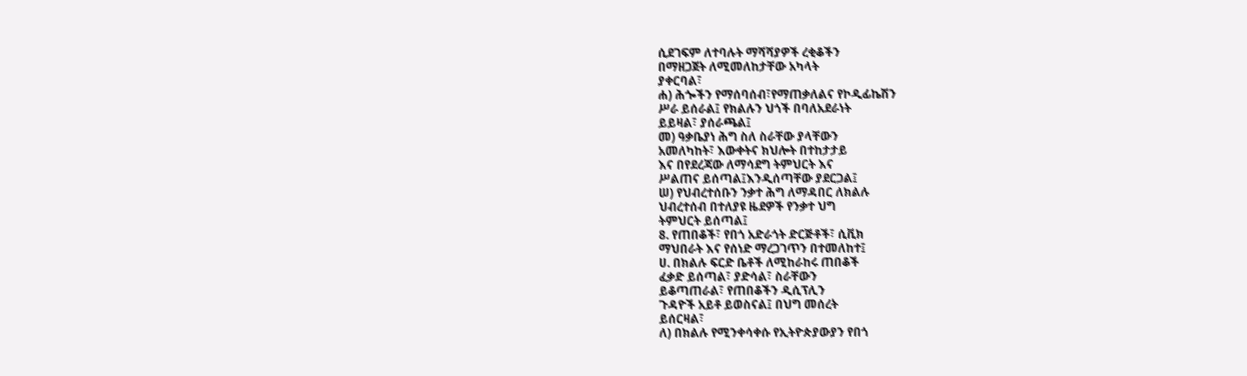ሲደገፍም ለተባሉት ማሻሻያዎች ረቂቆችን
በማዘጋጀት ለሚመለከታቸው አካላት
ያቀርባል፣
ሐ) ሕጐችን የማሰባሰብ፣የማጠቃለልና የኮዲፊኬሽን
ሥራ ይሰራል፤ የክልሉን ህጎች በባለአደራነት
ይይዛል፣ ያሰራጫል፤
መ) ዓቃቤያነ ሕግ ስለ ስራቸው ያላቸውን
አመለካከት፣ እውቀትና ክህሎት በተከታታይ
እና በየደረጃው ለማሳደግ ትምህርት እና
ሥልጠና ይሰጣል፤እንዲሰጣቸው ያደርጋል፤
ሠ) የህብረተሰቡን ንቃተ ሕግ ለማዳበር ለክልሉ
ህብረተሰብ በተለያዩ ዜደዎች የንቃተ ህግ
ትምህርት ይሰጣል፤
8. የጠበቆች፣ የበጎ አድራጎት ድርጅቶች፣ ሲቪክ
ማህበራት እና የሰነድ ማረጋገጥን በተመለከተ፤
ሀ. በክልሉ ፍርድ ቤቶች ለሚከራከሩ ጠበቆች
ፈቃድ ይሰጣል፣ ያድሳል፣ ስራቸውን
ይቆጣጠራል፣ የጠበቆችን ዲሲፕሊን
ጉዳዮች አይቶ ይወስናል፤ በህግ መሰረት
ይሰርዛል፣
ለ) በክልሉ የሚንቀሳቀሱ የኢትዮጵያውያን የበጎ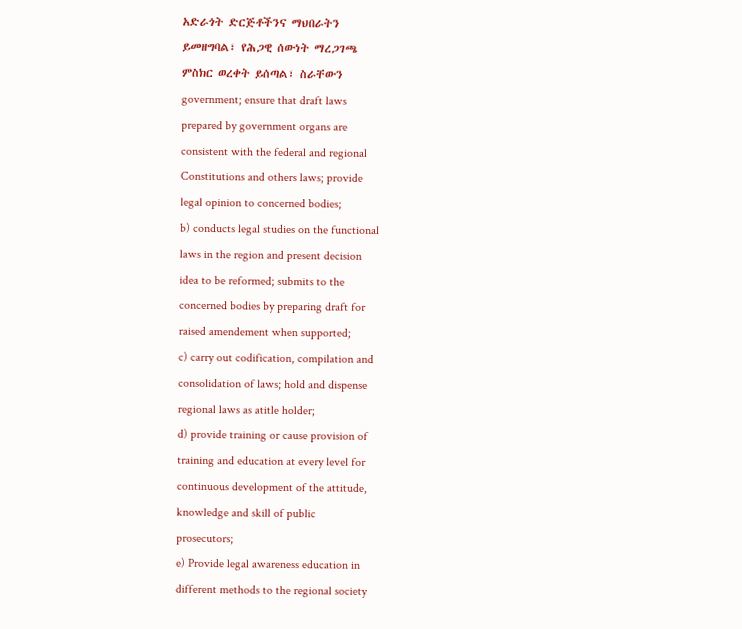አድራጎት ድርጅቶችንና ማህበራትን
ይመዘግባል፣ የሕጋዊ ሰውነት ማረጋገጫ
ምስክር ወረቀት ይሰጣል፣ ስራቸውን
government; ensure that draft laws
prepared by government organs are
consistent with the federal and regional
Constitutions and others laws; provide
legal opinion to concerned bodies;
b) conducts legal studies on the functional
laws in the region and present decision
idea to be reformed; submits to the
concerned bodies by preparing draft for
raised amendement when supported;
c) carry out codification, compilation and
consolidation of laws; hold and dispense
regional laws as atitle holder;
d) provide training or cause provision of
training and education at every level for
continuous development of the attitude,
knowledge and skill of public
prosecutors;
e) Provide legal awareness education in
different methods to the regional society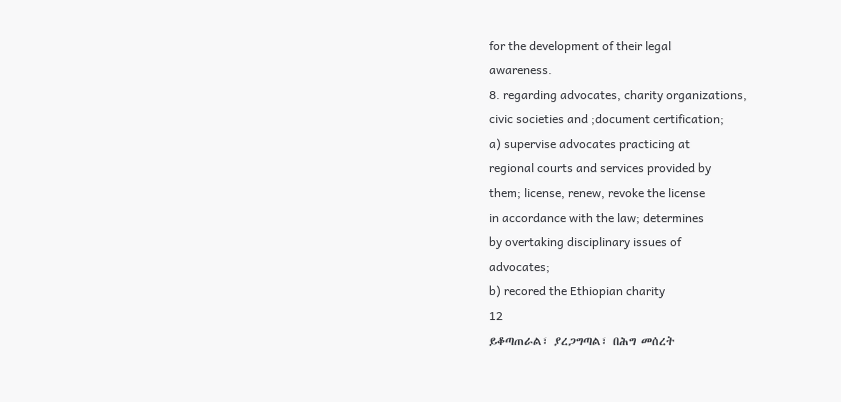for the development of their legal
awareness.
8. regarding advocates, charity organizations,
civic societies and ;document certification;
a) supervise advocates practicing at
regional courts and services provided by
them; license, renew, revoke the license
in accordance with the law; determines
by overtaking disciplinary issues of
advocates;
b) recored the Ethiopian charity
12
ይቆጣጠራል፣ ያረጋግጣል፣ በሕግ መሰረት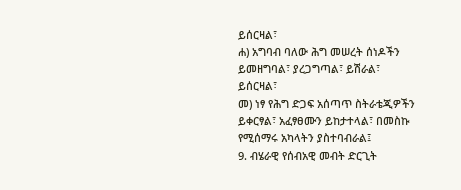ይሰርዛል፣
ሐ) አግባብ ባለው ሕግ መሠረት ሰነዶችን
ይመዘግባል፣ ያረጋግጣል፣ ይሽራል፣
ይሰርዛል፣
መ) ነፃ የሕግ ድጋፍ አሰጣጥ ስትራቴጂዎችን
ይቀርፃል፣ አፈፃፀሙን ይከታተላል፣ በመስኩ
የሚሰማሩ አካላትን ያስተባብራል፤
9. ብሄራዊ የሰብአዊ መብት ድርጊት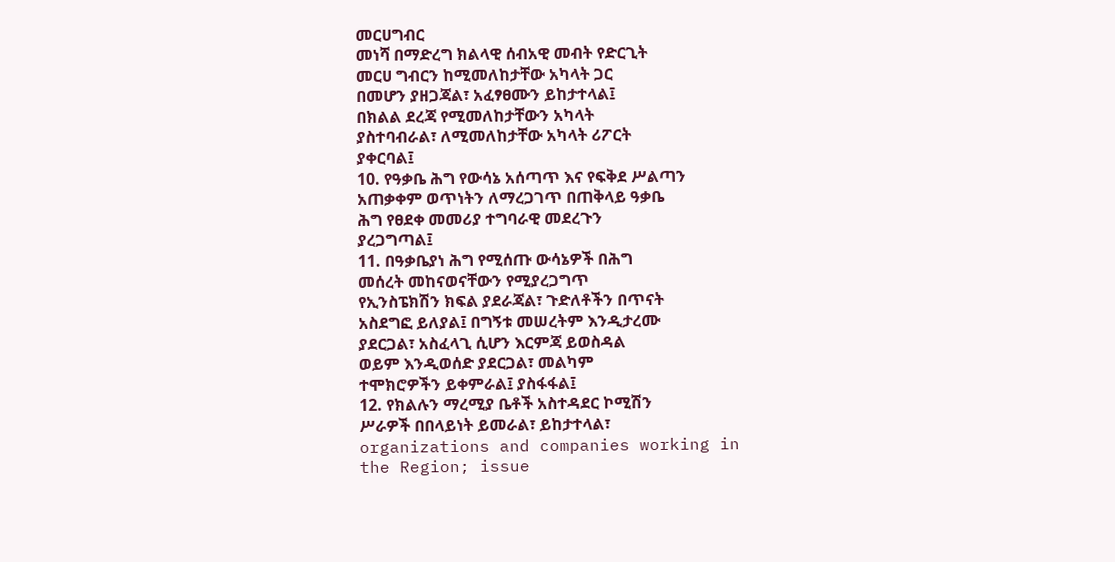መርሀግብር
መነሻ በማድረግ ክልላዊ ሰብአዊ መብት የድርጊት
መርሀ ግብርን ከሚመለከታቸው አካላት ጋር
በመሆን ያዘጋጃል፣ አፈፃፀሙን ይከታተላል፤
በክልል ደረጃ የሚመለከታቸውን አካላት
ያስተባብራል፣ ለሚመለከታቸው አካላት ሪፖርት
ያቀርባል፤
10. የዓቃቤ ሕግ የውሳኔ አሰጣጥ እና የፍቅደ ሥልጣን
አጠቃቀም ወጥነትን ለማረጋገጥ በጠቅላይ ዓቃቤ
ሕግ የፀደቀ መመሪያ ተግባራዊ መደረጉን
ያረጋግጣል፤
11. በዓቃቤያነ ሕግ የሚሰጡ ውሳኔዎች በሕግ
መሰረት መከናወናቸውን የሚያረጋግጥ
የኢንስፔክሽን ክፍል ያደራጃል፣ ጉድለቶችን በጥናት
አስደግፎ ይለያል፤ በግኝቱ መሠረትም እንዲታረሙ
ያደርጋል፣ አስፈላጊ ሲሆን እርምጃ ይወስዳል
ወይም እንዲወሰድ ያደርጋል፣ መልካም
ተሞክሮዎችን ይቀምራል፤ ያስፋፋል፤
12. የክልሉን ማረሚያ ቤቶች አስተዳደር ኮሚሽን
ሥራዎች በበላይነት ይመራል፣ ይከታተላል፣
organizations and companies working in
the Region; issue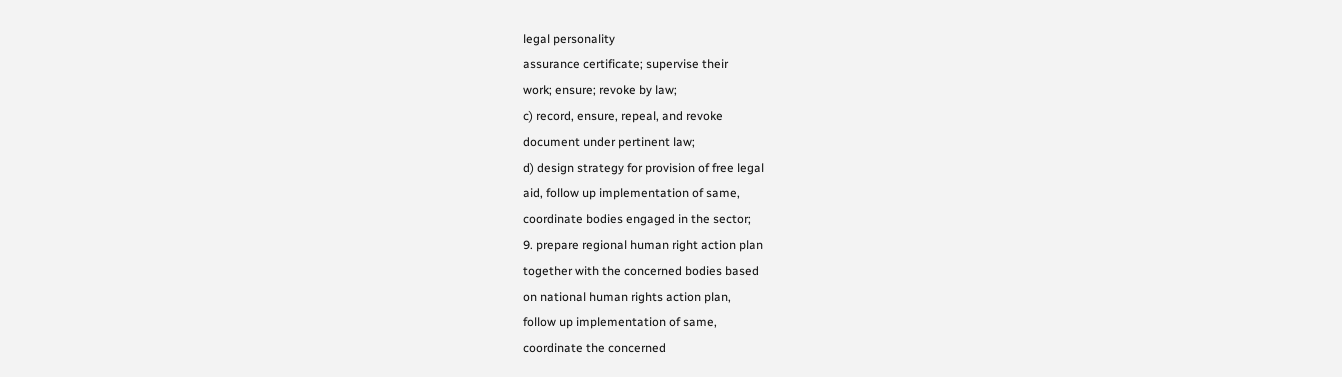legal personality
assurance certificate; supervise their
work; ensure; revoke by law;
c) record, ensure, repeal, and revoke
document under pertinent law;
d) design strategy for provision of free legal
aid, follow up implementation of same,
coordinate bodies engaged in the sector;
9. prepare regional human right action plan
together with the concerned bodies based
on national human rights action plan,
follow up implementation of same,
coordinate the concerned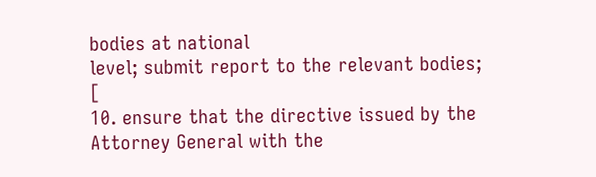bodies at national
level; submit report to the relevant bodies;
[
10. ensure that the directive issued by the
Attorney General with the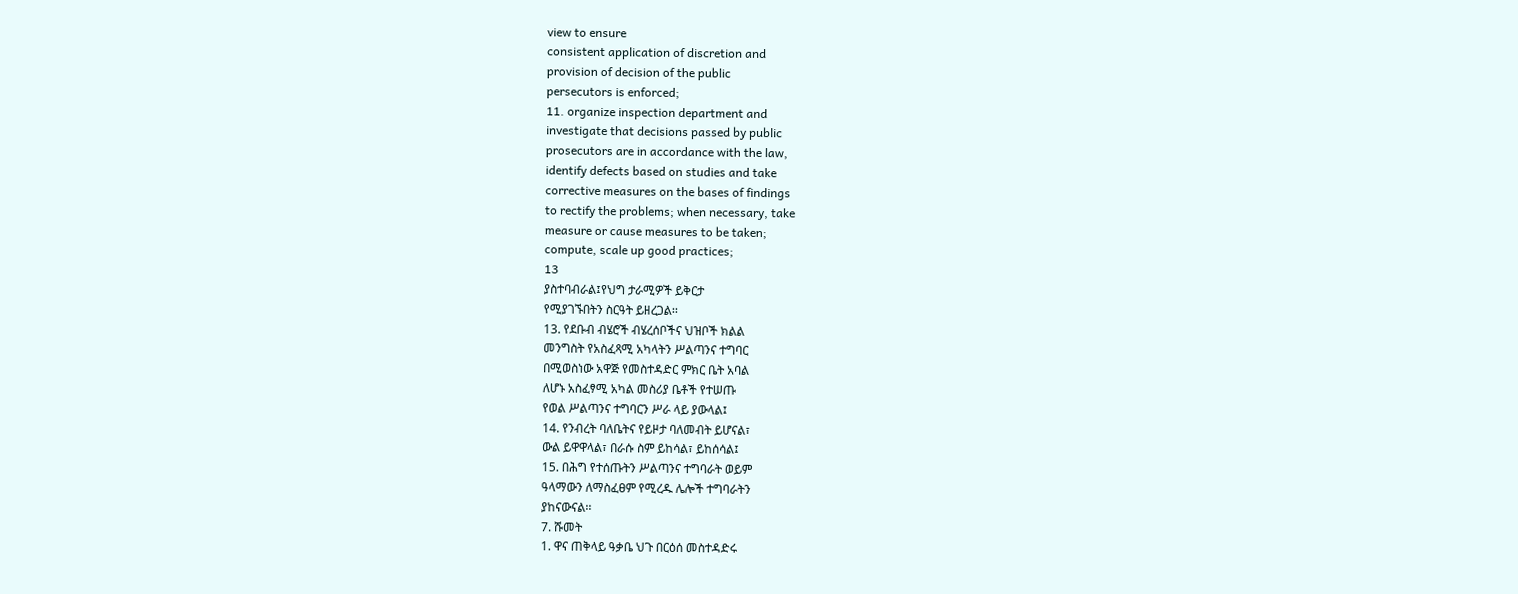view to ensure
consistent application of discretion and
provision of decision of the public
persecutors is enforced;
11. organize inspection department and
investigate that decisions passed by public
prosecutors are in accordance with the law,
identify defects based on studies and take
corrective measures on the bases of findings
to rectify the problems; when necessary, take
measure or cause measures to be taken;
compute, scale up good practices;
13
ያስተባብራል፤የህግ ታራሚዎች ይቅርታ
የሚያገኙበትን ስርዓት ይዘረጋል፡፡
13. የደቡብ ብሄሮች ብሄረሰቦችና ህዝቦች ክልል
መንግስት የአስፈጻሚ አካላትን ሥልጣንና ተግባር
በሚወስነው አዋጅ የመስተዳድር ምክር ቤት አባል
ለሆኑ አስፈፃሚ አካል መስሪያ ቤቶች የተሠጡ
የወል ሥልጣንና ተግባርን ሥራ ላይ ያውላል፤
14. የንብረት ባለቤትና የይዞታ ባለመብት ይሆናል፣
ውል ይዋዋላል፣ በራሱ ስም ይከሳል፣ ይከሰሳል፤
15. በሕግ የተሰጡትን ሥልጣንና ተግባራት ወይም
ዓላማውን ለማስፈፀም የሚረዱ ሌሎች ተግባራትን
ያከናውናል፡፡
7. ሹመት
1. ዋና ጠቅላይ ዓቃቤ ህጉ በርዕሰ መስተዳድሩ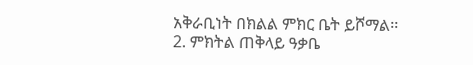አቅራቢነት በክልል ምክር ቤት ይሾማል፡፡
2. ምክትል ጠቅላይ ዓቃቤ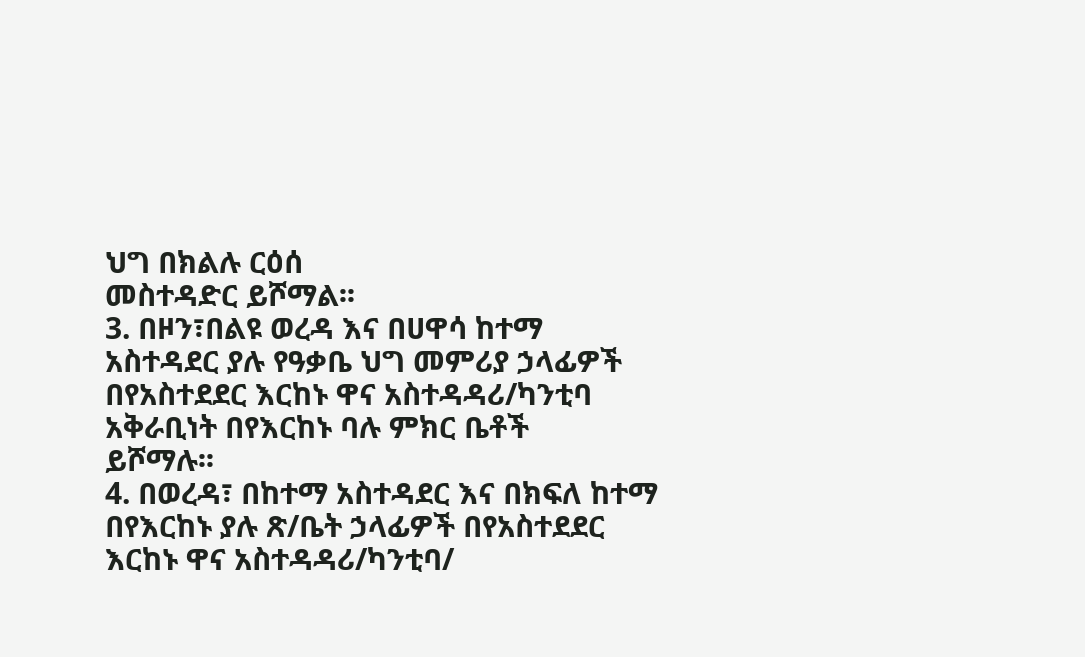ህግ በክልሉ ርዕሰ
መስተዳድር ይሾማል፡፡
3. በዞን፣በልዩ ወረዳ እና በሀዋሳ ከተማ
አስተዳደር ያሉ የዓቃቤ ህግ መምሪያ ኃላፊዎች
በየአስተደደር እርከኑ ዋና አስተዳዳሪ/ካንቲባ
አቅራቢነት በየእርከኑ ባሉ ምክር ቤቶች
ይሾማሉ፡፡
4. በወረዳ፣ በከተማ አስተዳደር እና በክፍለ ከተማ
በየእርከኑ ያሉ ጽ/ቤት ኃላፊዎች በየአስተደደር
እርከኑ ዋና አስተዳዳሪ/ካንቲባ/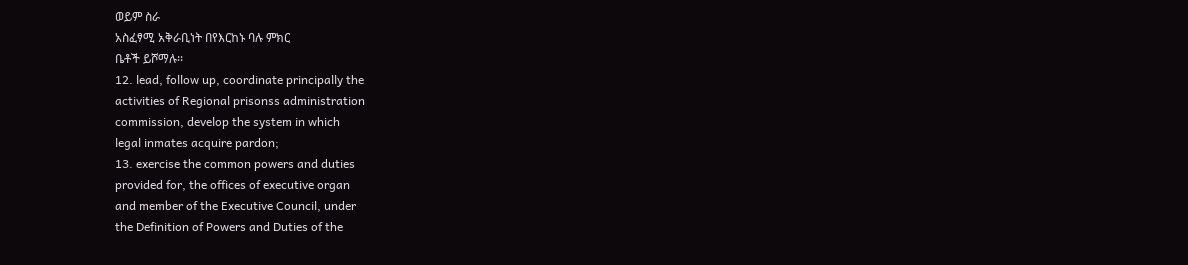ወይም ስራ
አስፈፃሚ አቅራቢነት በየእርከኑ ባሉ ምክር
ቤቶች ይሾማሉ፡፡
12. lead, follow up, coordinate principally the
activities of Regional prisonss administration
commission, develop the system in which
legal inmates acquire pardon;
13. exercise the common powers and duties
provided for, the offices of executive organ
and member of the Executive Council, under
the Definition of Powers and Duties of the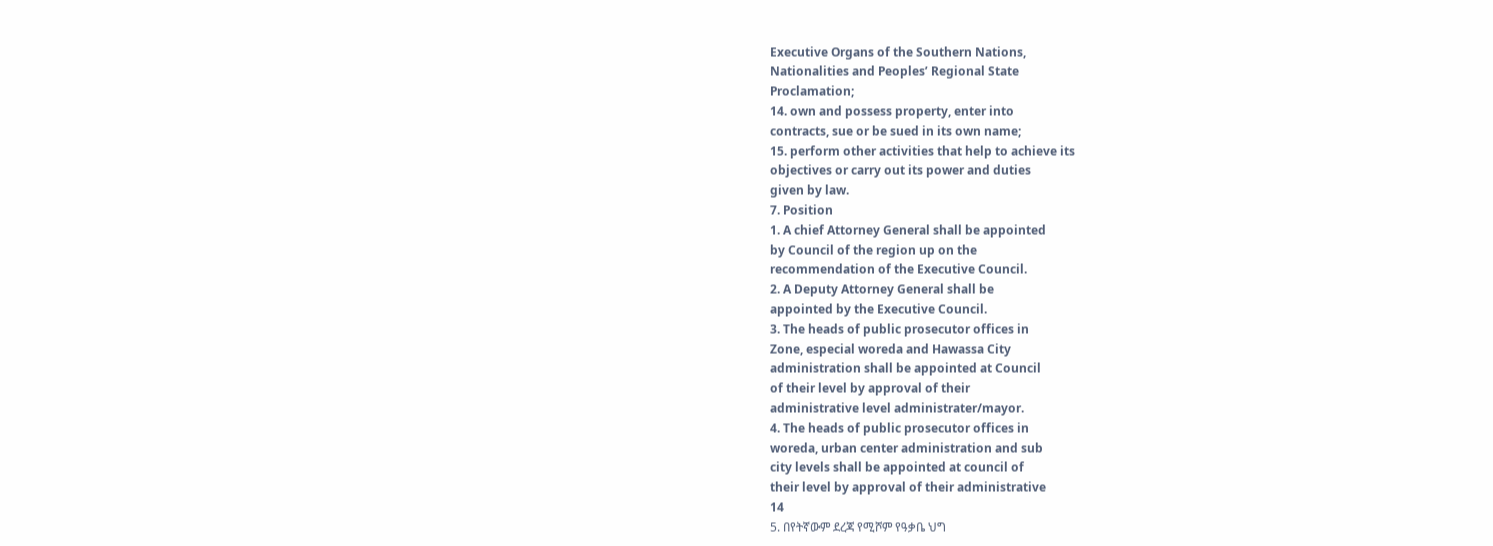Executive Organs of the Southern Nations,
Nationalities and Peoples’ Regional State
Proclamation;
14. own and possess property, enter into
contracts, sue or be sued in its own name;
15. perform other activities that help to achieve its
objectives or carry out its power and duties
given by law.
7. Position
1. A chief Attorney General shall be appointed
by Council of the region up on the
recommendation of the Executive Council.
2. A Deputy Attorney General shall be
appointed by the Executive Council.
3. The heads of public prosecutor offices in
Zone, especial woreda and Hawassa City
administration shall be appointed at Council
of their level by approval of their
administrative level administrater/mayor.
4. The heads of public prosecutor offices in
woreda, urban center administration and sub
city levels shall be appointed at council of
their level by approval of their administrative
14
5. በየትኛውም ደረጃ የሚሾም የዓቃቤ ህግ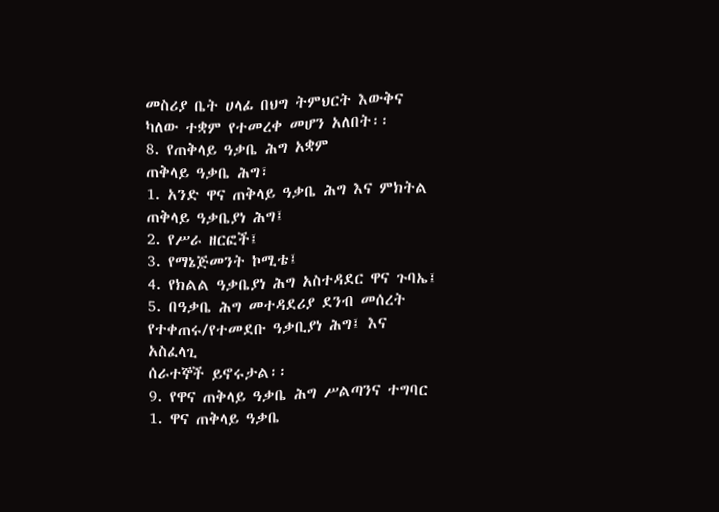መስሪያ ቤት ሀላፊ በህግ ትምህርት እውቅና
ካለው ተቋም የተመረቀ መሆን አለበት፡፡
8. የጠቅላይ ዓቃቤ ሕግ አቋም
ጠቅላይ ዓቃቤ ሕግ፣
1. አንድ ዋና ጠቅላይ ዓቃቤ ሕግ እና ምክትል
ጠቅላይ ዓቃቤያነ ሕግ፤
2. የሥራ ዘርፎች፤
3. የማኔጅመንት ኮሚቴ፤
4. የክልል ዓቃቤያነ ሕግ አስተዳደር ዋና ጉባኤ፤
5. በዓቃቤ ሕግ መተዳደሪያ ደንብ መሰረት
የተቀጠሩ/የተመደቡ ዓቃቢያነ ሕግ፤ እና አስፈላጊ
ሰራተኞች ይኖሩታል፡፡
9. የዋና ጠቅላይ ዓቃቤ ሕግ ሥልጣንና ተግባር
1. ዋና ጠቅላይ ዓቃቤ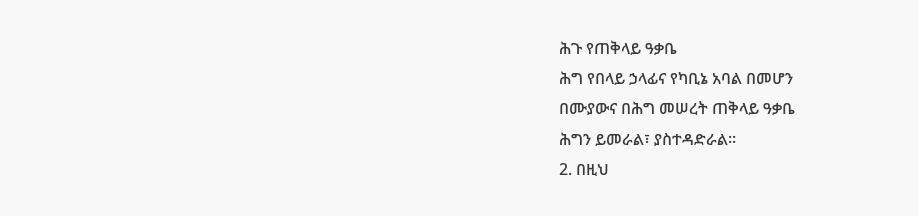ሕጉ የጠቅላይ ዓቃቤ
ሕግ የበላይ ኃላፊና የካቢኔ አባል በመሆን
በሙያውና በሕግ መሠረት ጠቅላይ ዓቃቤ
ሕግን ይመራል፣ ያስተዳድራል፡፡
2. በዚህ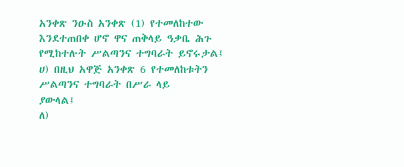አንቀጽ ንዑስ አንቀጽ (1) የተመለከተው እንደተጠበቀ ሆኖ ዋና ጠቅላይ ዓቃቤ ሕጉ የሚከተሉት ሥልጣንና ተግባራት ይኖሩታል፤
ሀ) በዚህ አዋጅ አንቀጽ 6 የተመለከቱትን
ሥልጣንና ተግባራት በሥራ ላይ
ያውላል፤
ለ)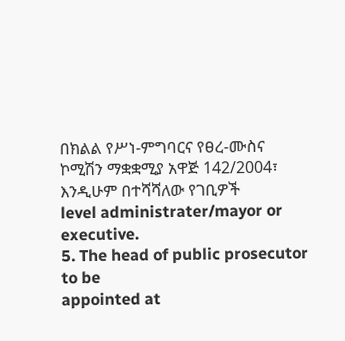በክልል የሥነ-ምግባርና የፀረ-ሙስና
ኮሚሽን ማቋቋሚያ አዋጅ 142/2004፣
እንዲሁም በተሻሻለው የገቢዎች
level administrater/mayor or executive.
5. The head of public prosecutor to be
appointed at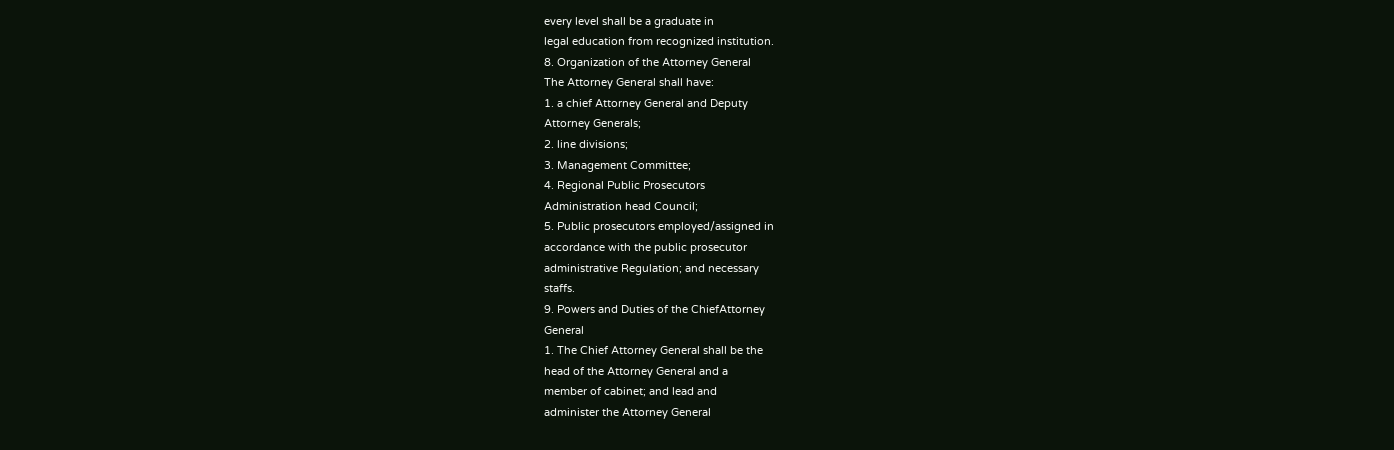every level shall be a graduate in
legal education from recognized institution.
8. Organization of the Attorney General
The Attorney General shall have:
1. a chief Attorney General and Deputy
Attorney Generals;
2. line divisions;
3. Management Committee;
4. Regional Public Prosecutors
Administration head Council;
5. Public prosecutors employed/assigned in
accordance with the public prosecutor
administrative Regulation; and necessary
staffs.
9. Powers and Duties of the ChiefAttorney
General
1. The Chief Attorney General shall be the
head of the Attorney General and a
member of cabinet; and lead and
administer the Attorney General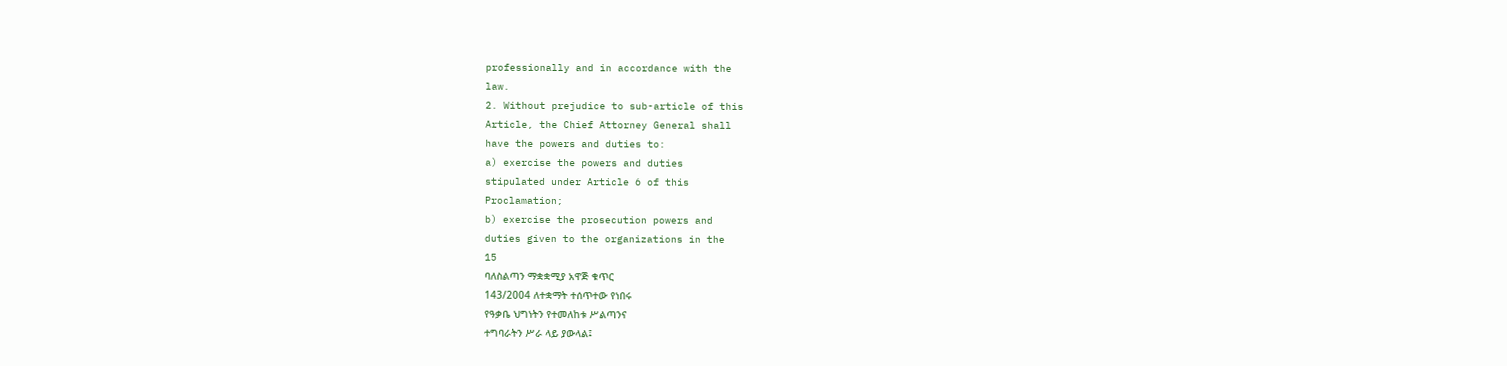professionally and in accordance with the
law.
2. Without prejudice to sub-article of this
Article, the Chief Attorney General shall
have the powers and duties to:
a) exercise the powers and duties
stipulated under Article 6 of this
Proclamation;
b) exercise the prosecution powers and
duties given to the organizations in the
15
ባለስልጣን ማቋቋሚያ አዋጅ ቁጥር
143/2004 ለተቋማት ተሰጥተው የነበሩ
የዓቃቤ ህግነትን የተመለከቱ ሥልጣንና
ተግባራትን ሥራ ላይ ያውላል፤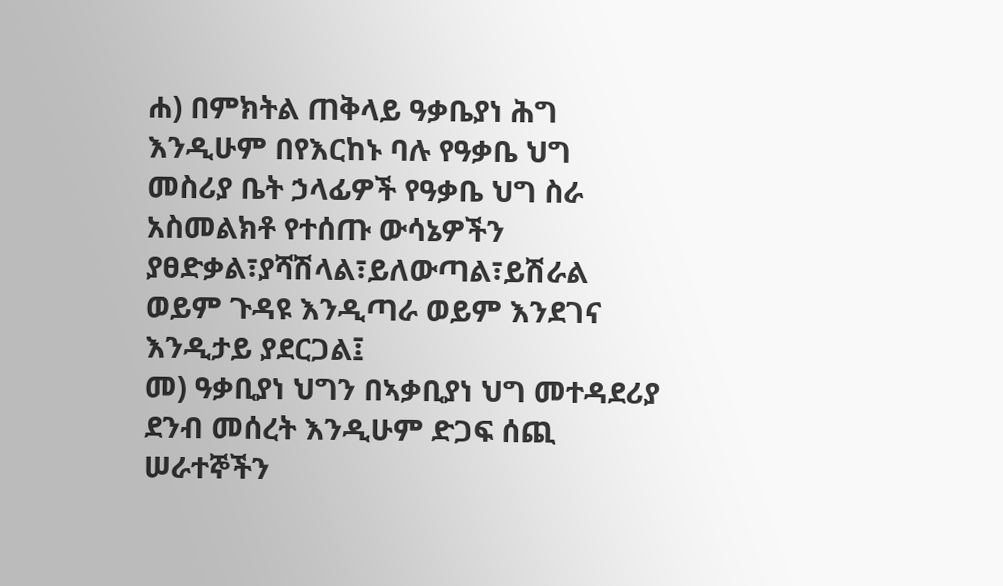ሐ) በምክትል ጠቅላይ ዓቃቤያነ ሕግ
እንዲሁም በየእርከኑ ባሉ የዓቃቤ ህግ
መስሪያ ቤት ኃላፊዎች የዓቃቤ ህግ ስራ
አስመልክቶ የተሰጡ ውሳኔዎችን
ያፀድቃል፣ያሻሽላል፣ይለውጣል፣ይሽራል
ወይም ጉዳዩ እንዲጣራ ወይም እንደገና
እንዲታይ ያደርጋል፤
መ) ዓቃቢያነ ህግን በኣቃቢያነ ህግ መተዳደሪያ
ደንብ መሰረት እንዲሁም ድጋፍ ሰጪ
ሠራተኞችን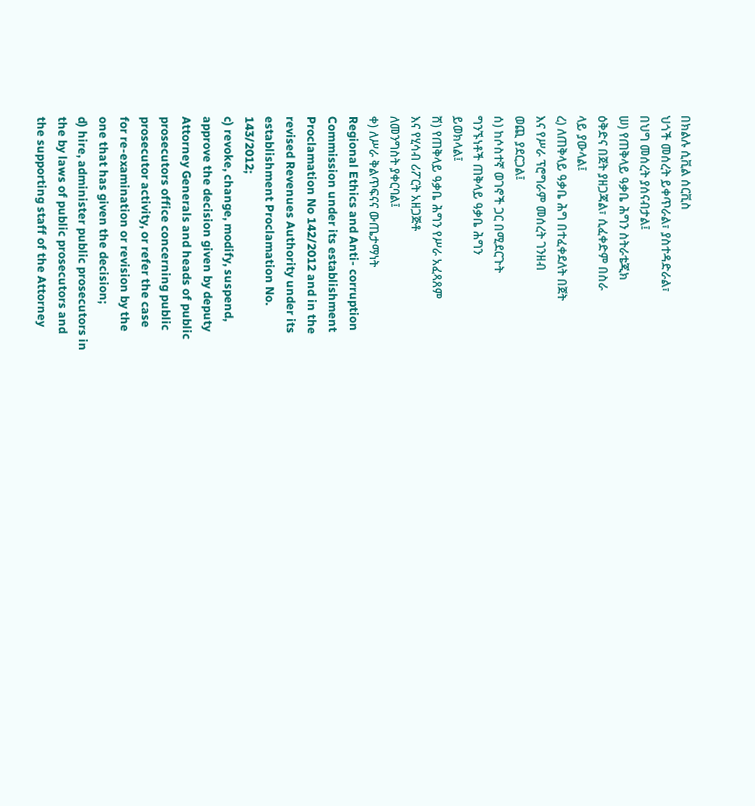በክልሉ ሲቪል ሰርቪስ
ህጎች መሰረት ይቀጥራል፣ ያስተዳድራል፣
በህግ መሰረት ያሰናብታል፤
ሠ) የጠቅላይ ዓቃቤ ሕግን ስትራቴጂክ
ዕቅድና በጀት ያዘጋጃል፣ ሲፈቀድም በስራ
ላይ ያውላል፤
ረ) ለጠቅላይ ዓቃቤ ሕግ በተፈቀደለት በጀት
እና የሥራ ፕሮግራም መሰረት ገንዘብ
ወጪ ያደርጋል፤
ሰ) ከሶስተኛ ወገኖች ጋር በሚደርጉት
ግንኙነቶች ጠቅላይ ዓቃቤ ሕግን
ይወክላል፤
ሸ) የጠቅላይ ዓቃቤ ሕግን የሥራ አፈጻጸም
እና የሂሳብ ሪፖርት አዘጋጅቶ
ለመንግስት ያቀርባል፤
ቀ) ለሥራ ቅልጥፍናና ውጤታማነት
Regional Ethics and Anti- corruption
Commission under its establishment
Proclamation No 142/2012 and in the
revised Revenues Authority under its
establishment Proclamation No.
143/2012;
c) revoke, change, modify, suspend,
approve the decision given by deputy
Attorney Generals and heads of public
prosecutors office concerning public
prosecutor activity, or refer the case
for re-examination or revision by the
one that has given the decision;
d) hire, administer public prosecutors in
the by laws of public prosecutors and
the supporting staff of the Attorney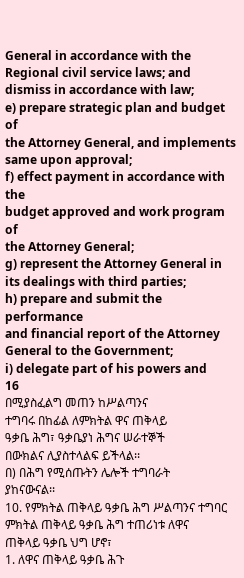General in accordance with the
Regional civil service laws; and
dismiss in accordance with law;
e) prepare strategic plan and budget of
the Attorney General, and implements
same upon approval;
f) effect payment in accordance with the
budget approved and work program of
the Attorney General;
g) represent the Attorney General in
its dealings with third parties;
h) prepare and submit the performance
and financial report of the Attorney
General to the Government;
i) delegate part of his powers and
16
በሚያስፈልግ መጠን ከሥልጣንና
ተግባሩ በከፊል ለምክትል ዋና ጠቅላይ
ዓቃቤ ሕግ፣ ዓቃቤያነ ሕግና ሠራተኞች
በውክልና ሊያስተላልፍ ይችላል፡፡
በ) በሕግ የሚሰጡትን ሌሎች ተግባራት
ያከናውናል፡፡
10. የምክትል ጠቅላይ ዓቃቤ ሕግ ሥልጣንና ተግባር
ምክትል ጠቅላይ ዓቃቤ ሕግ ተጠሪነቱ ለዋና
ጠቅላይ ዓቃቤ ህግ ሆኖ፣
1. ለዋና ጠቅላይ ዓቃቤ ሕጉ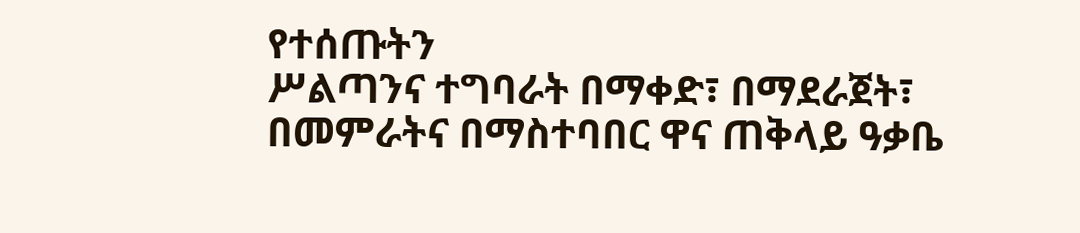የተሰጡትን
ሥልጣንና ተግባራት በማቀድ፣ በማደራጀት፣
በመምራትና በማስተባበር ዋና ጠቅላይ ዓቃቤ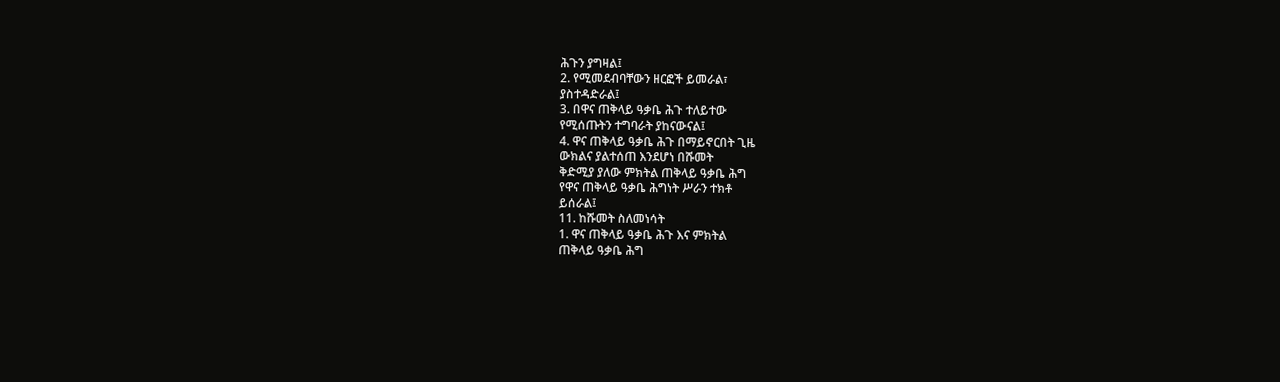ሕጉን ያግዛል፤
2. የሚመደብባቸውን ዘርፎች ይመራል፣
ያስተዳድራል፤
3. በዋና ጠቅላይ ዓቃቤ ሕጉ ተለይተው
የሚሰጡትን ተግባራት ያከናውናል፤
4. ዋና ጠቅላይ ዓቃቤ ሕጉ በማይኖርበት ጊዜ
ውክልና ያልተሰጠ እንደሆነ በሹመት
ቅድሚያ ያለው ምክትል ጠቅላይ ዓቃቤ ሕግ
የዋና ጠቅላይ ዓቃቤ ሕግነት ሥራን ተክቶ
ይሰራል፤
11. ከሹመት ስለመነሳት
1. ዋና ጠቅላይ ዓቃቤ ሕጉ እና ምክትል
ጠቅላይ ዓቃቤ ሕግ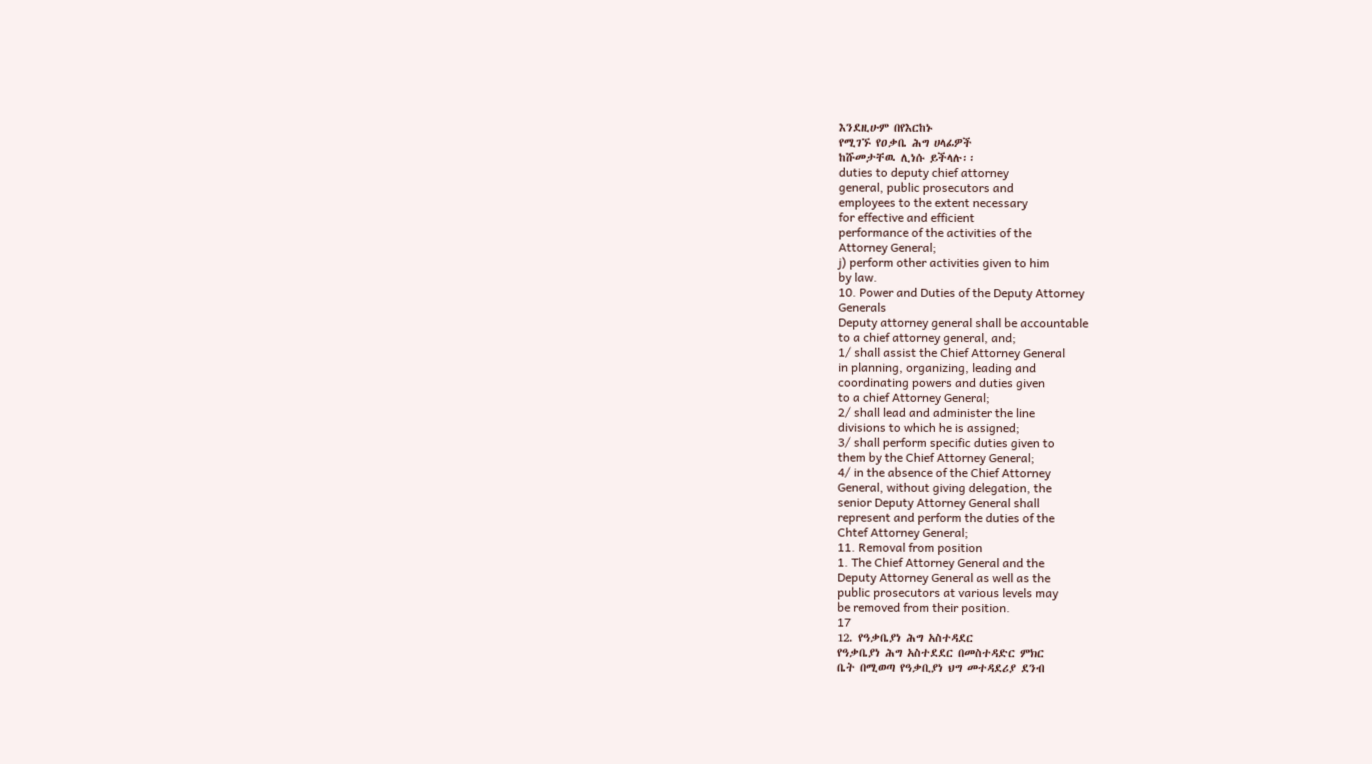እንደዚሁም በየእርከኑ
የሚገኙ የዐቃቤ ሕግ ሀላፊዎች
ከሹመታቸዉ ሊነሱ ይችላሉ፡፡
duties to deputy chief attorney
general, public prosecutors and
employees to the extent necessary
for effective and efficient
performance of the activities of the
Attorney General;
j) perform other activities given to him
by law.
10. Power and Duties of the Deputy Attorney
Generals
Deputy attorney general shall be accountable
to a chief attorney general, and;
1/ shall assist the Chief Attorney General
in planning, organizing, leading and
coordinating powers and duties given
to a chief Attorney General;
2/ shall lead and administer the line
divisions to which he is assigned;
3/ shall perform specific duties given to
them by the Chief Attorney General;
4/ in the absence of the Chief Attorney
General, without giving delegation, the
senior Deputy Attorney General shall
represent and perform the duties of the
Chtef Attorney General;
11. Removal from position
1. The Chief Attorney General and the
Deputy Attorney General as well as the
public prosecutors at various levels may
be removed from their position.
17
12. የዓቃቤያነ ሕግ አስተዳደር
የዓቃቤያነ ሕግ አስተደደር በመስተዳድር ምክር
ቤት በሚወጣ የዓቃቢያነ ህግ መተዳደሪያ ደንብ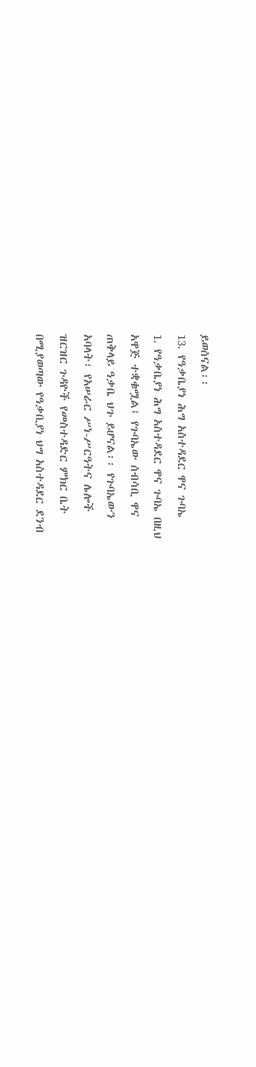ይወሰናል፡፡
13. የዓቃቤያነ ሕግ አስተዳደር ዋና ጉባኤ
1. የዓቃቤያነ ሕግ አስተዳደር ዋና ጉባኤ በዚህ
አዋጅ ተቋቁሟል፤ የጉባኤው ሰብሳቢ ዋና
ጠቅላይ ዓቃቤ ህጉ ይሆናል፡፡ የጉባኤውን
አባላት፣ የአሠራር ሥነ-ሥርዓትና ሌሎች
ዝርዝር ጉዳዮች የመስተዳድር ምክር ቤት
በሚያወጣው የዓቃቢያነ ህግ አስተዳደር ደንብ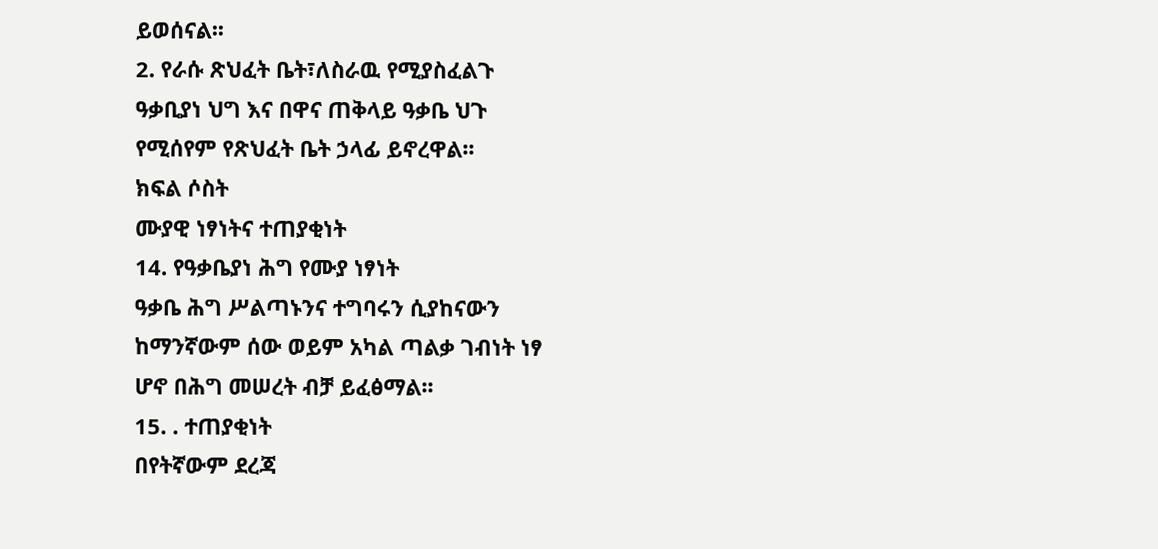ይወሰናል፡፡
2. የራሱ ጽህፈት ቤት፣ለስራዉ የሚያስፈልጉ
ዓቃቢያነ ህግ እና በዋና ጠቅላይ ዓቃቤ ህጉ
የሚሰየም የጽህፈት ቤት ኃላፊ ይኖረዋል፡፡
ክፍል ሶስት
ሙያዊ ነፃነትና ተጠያቂነት
14. የዓቃቤያነ ሕግ የሙያ ነፃነት
ዓቃቤ ሕግ ሥልጣኑንና ተግባሩን ሲያከናውን
ከማንኛውም ሰው ወይም አካል ጣልቃ ገብነት ነፃ
ሆኖ በሕግ መሠረት ብቻ ይፈፅማል፡፡
15. . ተጠያቂነት
በየትኛውም ደረጃ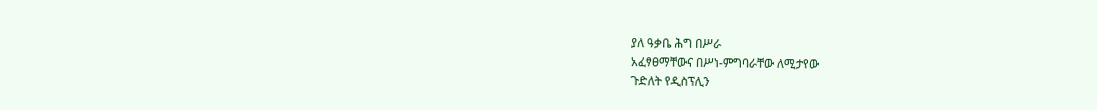ያለ ዓቃቤ ሕግ በሥራ
አፈፃፀማቸውና በሥነ-ምግባራቸው ለሚታየው
ጉድለት የዲስፕሊን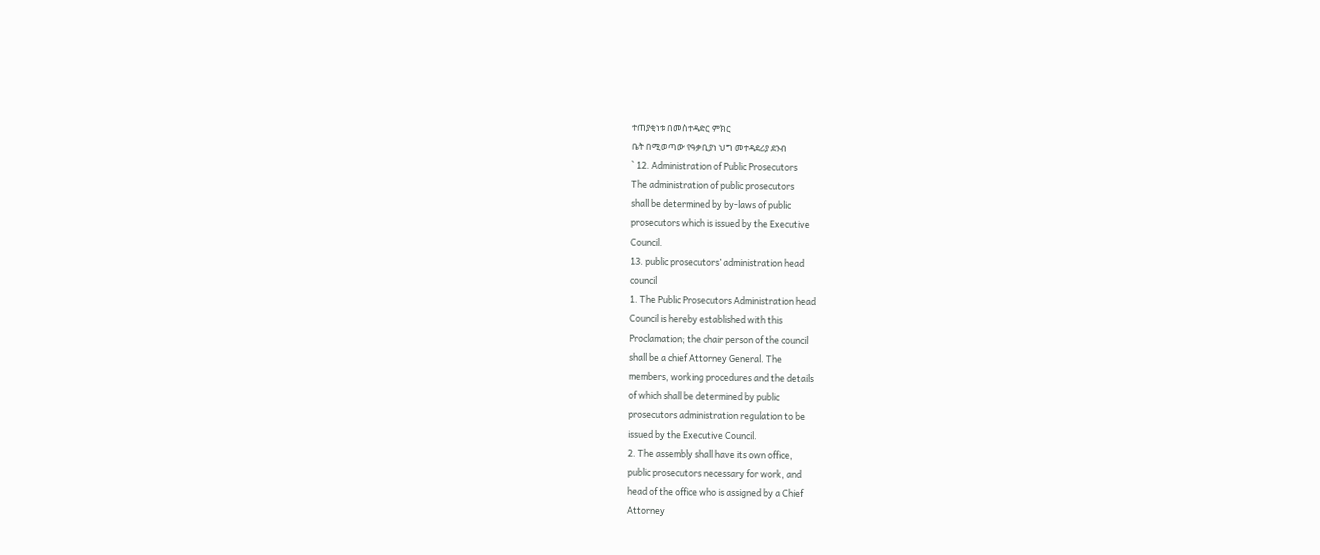ተጠያቂነቱ በመስተዳድር ምክር
ቤት በሚወጣው የዓቃቢያነ ህግ መተዳደሪያ ደንብ
` 12. Administration of Public Prosecutors
The administration of public prosecutors
shall be determined by by-laws of public
prosecutors which is issued by the Executive
Council.
13. public prosecutors’ administration head
council
1. The Public Prosecutors Administration head
Council is hereby established with this
Proclamation; the chair person of the council
shall be a chief Attorney General. The
members, working procedures and the details
of which shall be determined by public
prosecutors administration regulation to be
issued by the Executive Council.
2. The assembly shall have its own office,
public prosecutors necessary for work, and
head of the office who is assigned by a Chief
Attorney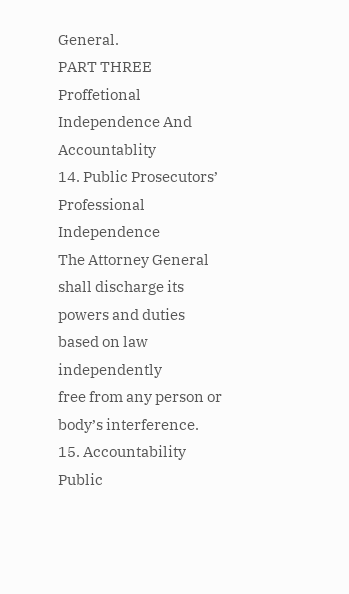General.
PART THREE
Proffetional Independence And
Accountablity
14. Public Prosecutors’ Professional
Independence
The Attorney General shall discharge its
powers and duties based on law independently
free from any person or body’s interference.
15. Accountability
Public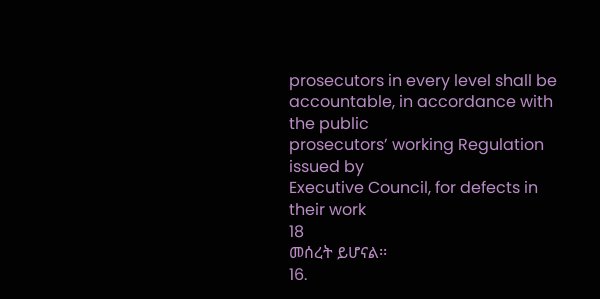prosecutors in every level shall be
accountable, in accordance with the public
prosecutors’ working Regulation issued by
Executive Council, for defects in their work
18
መሰረት ይሆናል፡፡
16.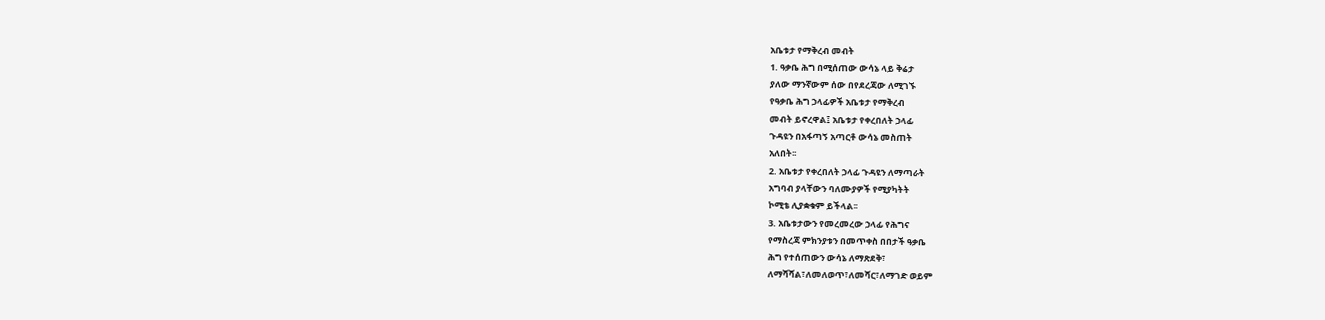አቤቱታ የማቅረብ መብት
1. ዓቃቤ ሕግ በሚሰጠው ውሳኔ ላይ ቅሬታ
ያለው ማንኛውም ሰው በየደረጃው ለሚገኙ
የዓቃቤ ሕግ ኃላፊዎች አቤቱታ የማቅረብ
መብት ይኖረዋል፤ አቤቱታ የቀረበለት ኃላፊ
ጉዳዩን በአፋጣኝ አጣርቶ ውሳኔ መስጠት
አለበት፡፡
2. አቤቱታ የቀረበለት ኃላፊ ጉዳዩን ለማጣራት
አግባብ ያላቸውን ባለሙያዎች የሚያካትት
ኮሚቴ ሊያቋቁም ይችላል፡፡
3. አቤቱታውን የመረመረው ኃላፊ የሕግና
የማስረጃ ምክንያቱን በመጥቀስ በበታች ዓቃቤ
ሕግ የተሰጠውን ውሳኔ ለማጽደቅ፣
ለማሻሻል፣ለመለወጥ፣ለመሻር፣ለማገድ ወይም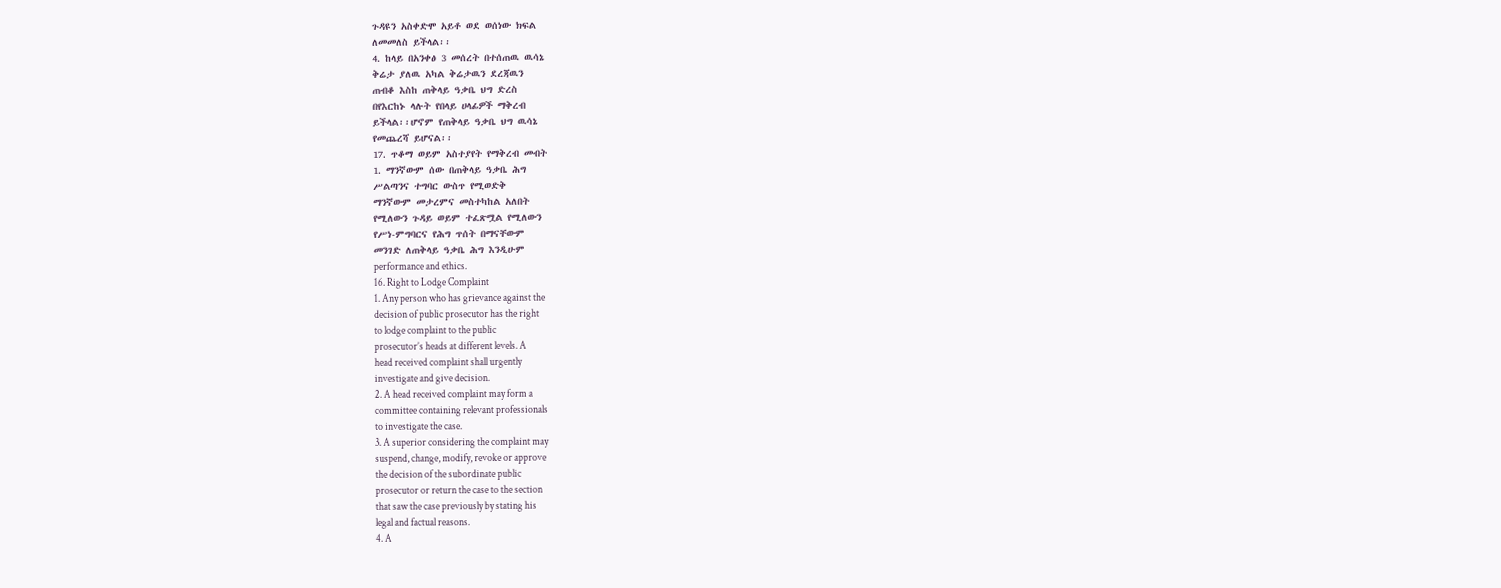ጉዳዩን አስቀድሞ አይቶ ወደ ወሰነው ክፍል
ለመመለስ ይችላል፡፡
4. ከላይ በአንቀፅ 3 መሰረት በተሰጠዉ ዉሳኔ
ቅሬታ ያለዉ አካል ቅሬታዉን ደረጃዉን
ጠብቆ እስከ ጠቅላይ ዓቃቤ ህግ ድረስ
በየእርከኑ ላሉት የበላይ ሀላፊዎች ማቅረብ
ይችላል፡፡ሆኖም የጠቅላይ ዓቃቤ ህግ ዉሳኔ
የመጨረሻ ይሆናል፡፡
17. ጥቆማ ወይም አስተያየት የማቅረብ መብት
1. ማንኛውም ሰው በጠቅላይ ዓቃቤ ሕግ
ሥልጣንና ተግባር ውስጥ የሚወድቅ
ማንኛውም መታረምና መስተካከል አለበት
የሚለውን ጉዳይ ወይም ተፈጽሟል የሚለውን
የሥነ-ምግባርና የሕግ ጥሰት በማናቸውም
መንገድ ለጠቅላይ ዓቃቤ ሕግ እንዲሁም
performance and ethics.
16. Right to Lodge Complaint
1. Any person who has grievance against the
decision of public prosecutor has the right
to lodge complaint to the public
prosecutor’s heads at different levels. A
head received complaint shall urgently
investigate and give decision.
2. A head received complaint may form a
committee containing relevant professionals
to investigate the case.
3. A superior considering the complaint may
suspend, change, modify, revoke or approve
the decision of the subordinate public
prosecutor or return the case to the section
that saw the case previously by stating his
legal and factual reasons.
4. A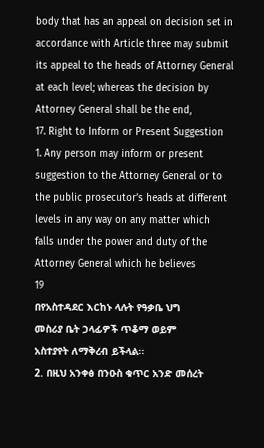body that has an appeal on decision set in
accordance with Article three may submit
its appeal to the heads of Attorney General
at each level; whereas the decision by
Attorney General shall be the end,
17. Right to Inform or Present Suggestion
1. Any person may inform or present
suggestion to the Attorney General or to
the public prosecutor’s heads at different
levels in any way on any matter which
falls under the power and duty of the
Attorney General which he believes
19
በየአስተዳደር እርከኑ ላሉት የዓቃቤ ህግ
መስሪያ ቤት ኃላፊዎች ጥቆማ ወይም
አስተያየት ለማቅረብ ይችላል፡፡
2. በዚህ አንቀፅ በንዑስ ቁጥር አንድ መሰረት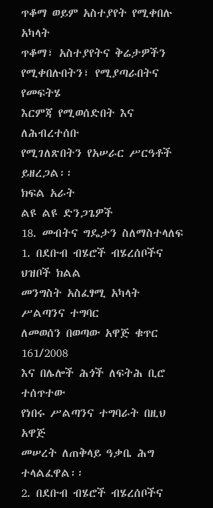ጥቆማ ወይም አስተያየት የሚቀበሉ አካላት
ጥቆማ፣ አስተያየትና ቅሬታዎችን
የሚቀበሉበትን፣ የሚያጣራበትና የመፍትሄ
እርምጃ የሚወሰድበት እና ለሕብረተሰቡ
የሚገለጽበትን የአሠራር ሥርዓቶች ይዘረጋል፡፡
ክፍል አራት
ልዩ ልዩ ድንጋጌዎች
18. መብትና ግዴታን ስለማስተላለፍ
1. በደቡብ ብሄሮች ብሄረሰቦችና ህዝቦች ክልል
መንግስት አስፈፃሚ አካላት ሥልጣንና ተግባር
ለመወሰን በወጣው አዋጅ ቁጥር 161/2008
እና በሌሎች ሕጎች ለፍትሕ ቢሮ ተሰጥተው
የነበሩ ሥልጣንና ተግባራት በዚህ አዋጅ
መሠረት ለጠቅላይ ዓቃቤ ሕግ ተላልፈዋል፡፡
2. በደቡብ ብሄሮች ብሄረሰቦችና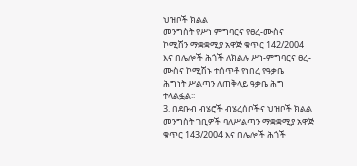ህዝቦች ክልል
መንግስት የሥነ ምግባርና የፀረ-ሙስና
ኮሚሽን ማቋቋሚያ አዋጅ ቁጥር 142/2004
እና በሌሎች ሕጎች ለክልሉ ሥነ-ምግባርና ፀረ-
ሙስና ኮሚሽኑ ተሰጥቶ የነበረ የዓቃቤ
ሕግነት ሥልጣን ለጠቅላይ ዓቃቤ ሕግ
ተላልፏል፡፡
3. በደቡብ ብሄሮች ብሄረሰቦችና ህዝቦች ክልል
መንግስት ገቢዎች ባለሥልጣን ማቋቋሚያ አዋጅ
ቁጥር 143/2004 እና በሌሎች ሕጎች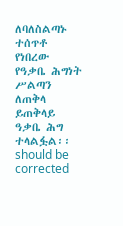ለባለስልጣኑ
ተሰጥቶ የነበረው የዓቃቤ ሕግነት ሥልጣን ለጠቅላ
ይጠቅላይ ዓቃቤ ሕግ ተላልፏል፡፡
should be corrected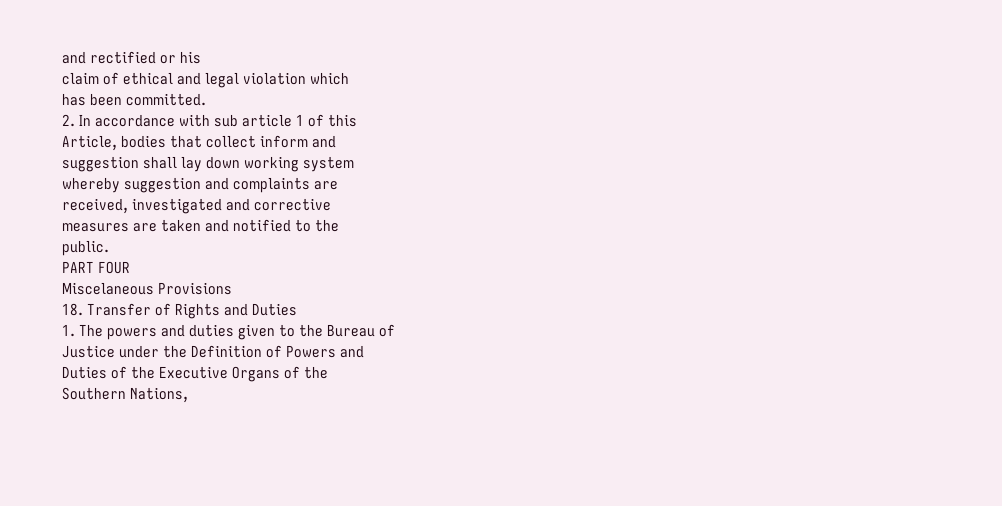and rectified or his
claim of ethical and legal violation which
has been committed.
2. In accordance with sub article 1 of this
Article, bodies that collect inform and
suggestion shall lay down working system
whereby suggestion and complaints are
received, investigated and corrective
measures are taken and notified to the
public.
PART FOUR
Miscelaneous Provisions
18. Transfer of Rights and Duties
1. The powers and duties given to the Bureau of
Justice under the Definition of Powers and
Duties of the Executive Organs of the
Southern Nations,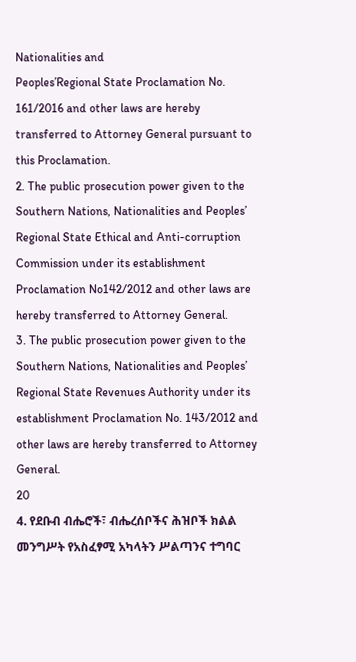Nationalities and
Peoples’Regional State Proclamation No.
161/2016 and other laws are hereby
transferred to Attorney General pursuant to
this Proclamation.
2. The public prosecution power given to the
Southern Nations, Nationalities and Peoples’
Regional State Ethical and Anti-corruption
Commission under its establishment
Proclamation No142/2012 and other laws are
hereby transferred to Attorney General.
3. The public prosecution power given to the
Southern Nations, Nationalities and Peoples’
Regional State Revenues Authority under its
establishment Proclamation No. 143/2012 and
other laws are hereby transferred to Attorney
General.
20
4. የደቡብ ብሔሮች፣ ብሔረሰቦችና ሕዝቦች ክልል
መንግሥት የአስፈፃሚ አካላትን ሥልጣንና ተግባር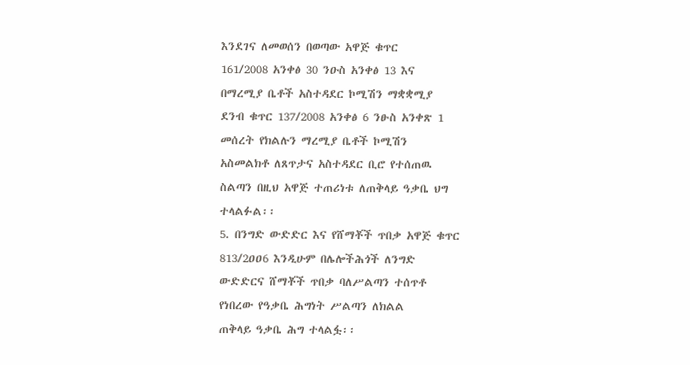እንደገና ለመወሰን በወጣው አዋጅ ቁጥር
161/2008 አንቀፅ 30 ንዑስ አንቀፅ 13 እና
በማረሚያ ቤቶች አስተዳደር ኮሚሽን ማቋቋሚያ
ደንብ ቁጥር 137/2008 አንቀፅ 6 ንፁስ አንቀጽ 1
መሰረት የክልሉን ማረሚያ ቤቶች ኮሚሽን
አስመልክቶ ለጸጥታና አስተዳደር ቢሮ የተሰጠዉ
ስልጣን በዚህ አዋጅ ተጠሪነቱ ለጠቅላይ ዓቃቤ ህግ
ተላልፉል፡፡
5. በንግድ ውድድር እና የሸማቾች ጥበቃ አዋጅ ቁጥር
813/2ዐዐ6 እንዲሁም በሌሎችሕጎች ለንግድ
ውድድርና ሸማቾች ጥበቃ ባለሥልጣን ተሰጥቶ
የነበረው የዓቃቤ ሕግነት ሥልጣን ለክልል
ጠቅላይ ዓቃቤ ሕግ ተላልፏ፡፡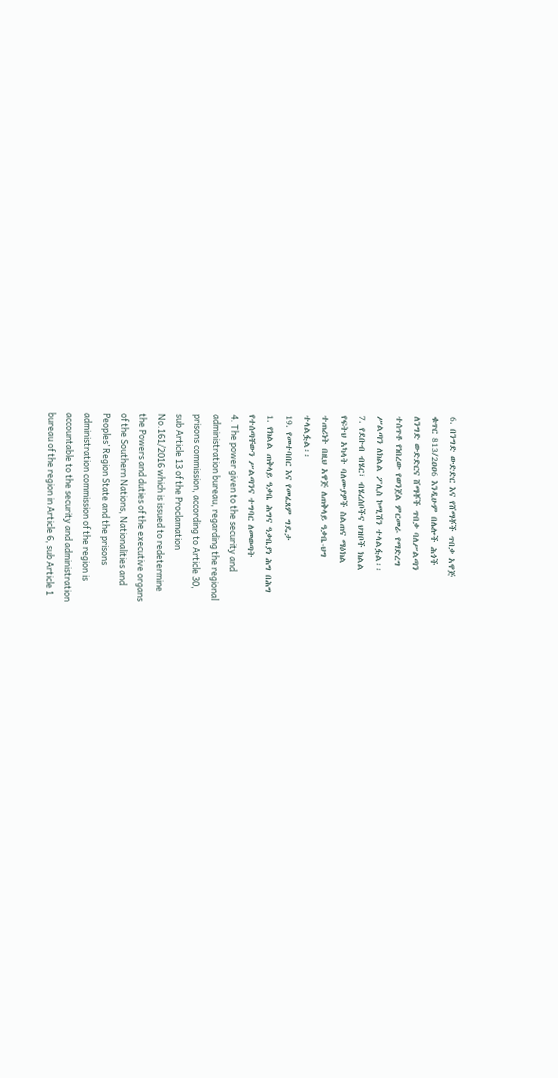6. በንግድ ውድድር እና የሸማቾች ጥበቃ አዋጅ
ቁጥር 813/2ዐዐ6 እንዲሁም በሌሎች ሕጎች
ለንግድ ውድድርና ሸማቾች ጥበቃ ባለሥልጣን
ተሰጥቶ የነበረው የወንጀል ምርመራ የማድረግ
ሥልጣን ለክልል ፖሊስ ኮሚሽን ተላልፏል፡፡
7. የደቡብ ብሄር፣ ብሄረሰቦችና ህዝቦች ክልል
የፍትህ አካላት ባለሙያዎች ስልጠና ማዕክል
ተጠሪነት በዚህ አዋጅ ለጠቅላይ ዓቃቤ-ህግ
ተላልፏል፡፡
19. የመተባበር እና የመፈጸም ግዴታ
1. የክልል ጠቅላይ ዓቃቤ ሕግና ዓቃቤያነ ሕግ በሕግ
የተሰጣቸውን ሥልጣንና ተግባር ለመወጣት
4. The power given to the security and
administration bureau, regarding the regional
prisons commission, according to Article 30,
sub Article 13 of the Proclamation
No.161/2016 which is issued to redetermine
the Powers and duties of the executive organs
of the Southern Nations, Nationalities and
Peoples’ Region State and the prisons
administration commission of the region is
accountable to the security and administration
bureau of the region in Article 6, sub Article 1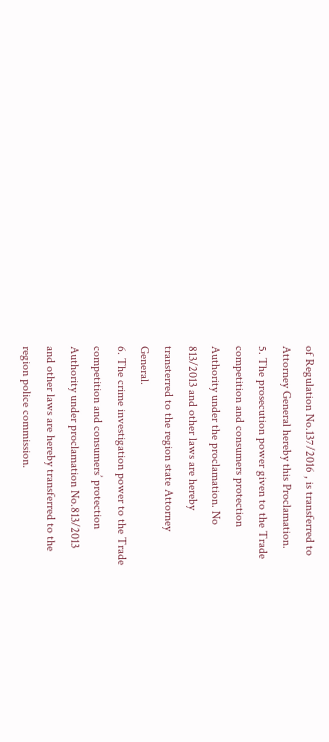of Regulation No.137/2016 , is transferred to
Attorney General hereby this Proclamation.
5. The prosecution power given to the Trade
competition and consumers protection
Authority under the proclamation. No
813/2013 and other laws are hereby
transterred to the region state Attorney
General.
6. The crime investigation power to the Trade
competition and consumers’ protection
Authority under proclamation No.813/2013
and other laws are hereby transferred to the
region police commission.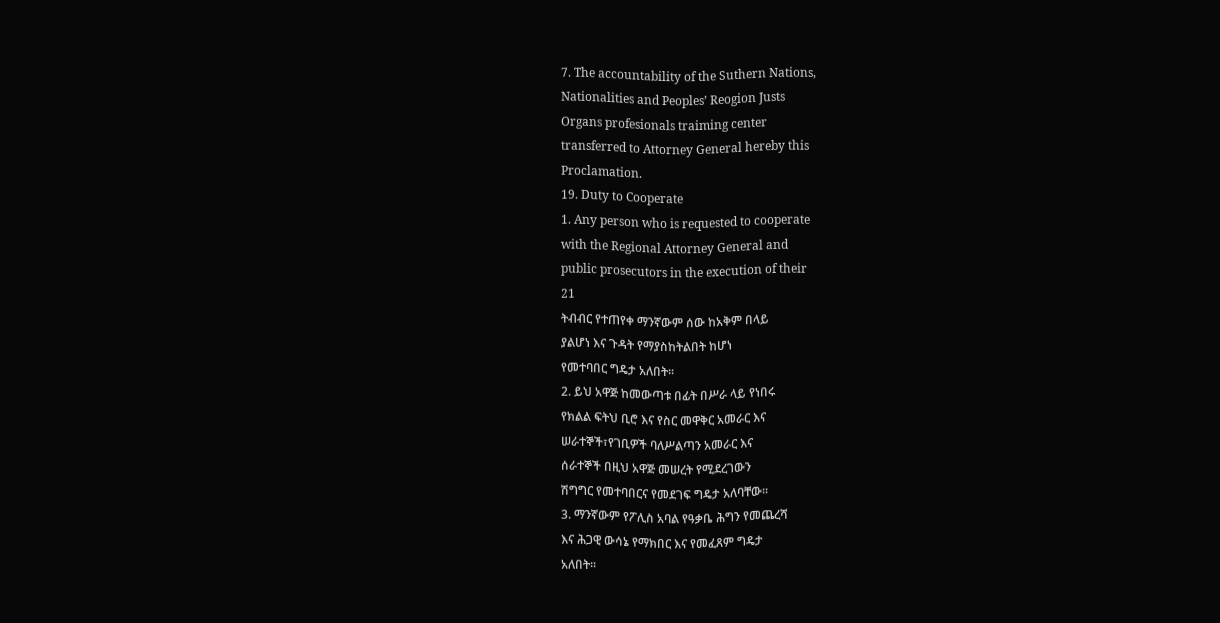7. The accountability of the Suthern Nations,
Nationalities and Peoples’ Reogion Justs
Organs profesionals traiming center
transferred to Attorney General hereby this
Proclamation.
19. Duty to Cooperate
1. Any person who is requested to cooperate
with the Regional Attorney General and
public prosecutors in the execution of their
21
ትብብር የተጠየቀ ማንኛውም ሰው ከአቅም በላይ
ያልሆነ እና ጉዳት የማያስከትልበት ከሆነ
የመተባበር ግዴታ አለበት፡፡
2. ይህ አዋጅ ከመውጣቱ በፊት በሥራ ላይ የነበሩ
የክልል ፍትህ ቢሮ እና የስር መዋቅር አመራር እና
ሠራተኞች፣የገቢዎች ባለሥልጣን አመራር እና
ሰራተኞች በዚህ አዋጅ መሠረት የሚደረገውን
ሽግግር የመተባበርና የመደገፍ ግዴታ አለባቸው፡፡
3. ማንኛውም የፖሊስ አባል የዓቃቤ ሕግን የመጨረሻ
እና ሕጋዊ ውሳኔ የማክበር እና የመፈጸም ግዴታ
አለበት፡፡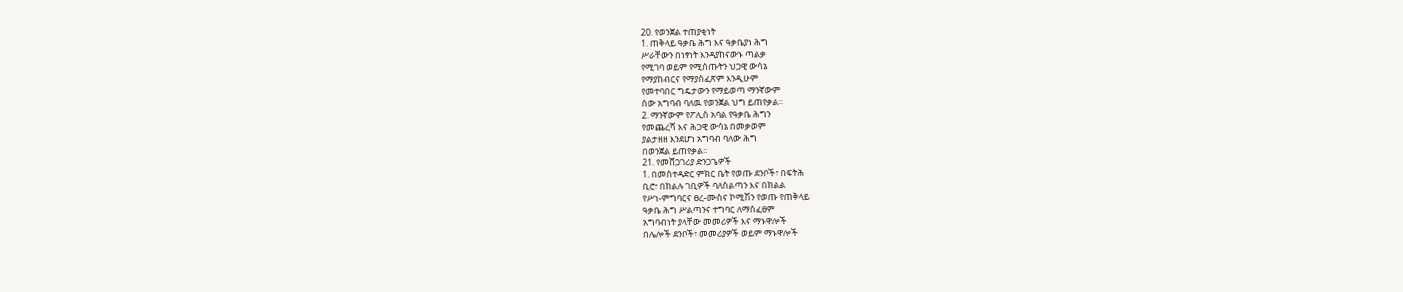20. የወንጀል ተጠያቂነት
1. ጠቅላይ ዓቃቤ ሕግ እና ዓቃቤያነ ሕግ
ሥራቸውን በነፃነት እንዳያከናውኑ ጣልቃ
የሚገባ ወይም የሚሰጡትን ህጋዊ ውሳኔ
የማያከብርና የማያስፈጽም እንዲሁም
የመተባበር ግዴታውን የማይወጣ ማንኛውም
ሰው አግባብ ባለዉ የወንጀል ህግ ይጠየቃል፡፡
2. ማንኛውም የፖሊስ አባል የዓቃቤ ሕግን
የመጨረሻ እና ሕጋዊ ውሳኔ በመቃወም
ያልታዘዘ እንደሆነ አግባብ ባለው ሕግ
በወንጀል ይጠየቃል፡፡
21. የመሸጋገሪያ ድንጋጌዎች
1. በመስተዳድር ምክር ቤት የወጡ ደንቦች፣ በፍትሕ
ቢሮ፣ በክልሉ ገቢዎች ባለስልጣን እና በክልል
የሥነ-ምግባርና ፀረ-ሙስና ኮሚሽን የወጡ የጠቅላይ
ዓቃቤ ሕግ ሥልጣንና ተግባር ለማስፈፀም
አግባብነት ያላቸው መመሪዎች እና ማኑዋሎች
በሌሎች ደንቦች፣ መመሪያዎች ወይም ማኑዋሎች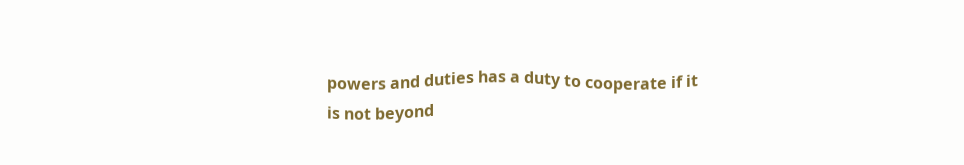powers and duties has a duty to cooperate if it
is not beyond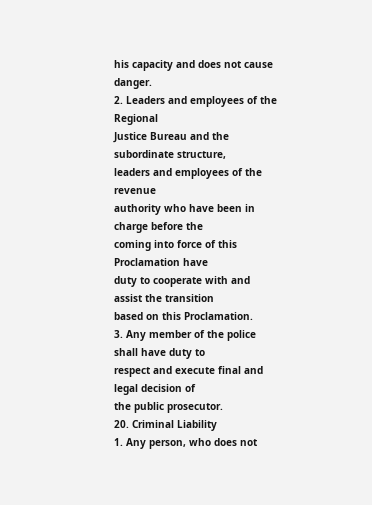his capacity and does not cause
danger.
2. Leaders and employees of the Regional
Justice Bureau and the subordinate structure,
leaders and employees of the revenue
authority who have been in charge before the
coming into force of this Proclamation have
duty to cooperate with and assist the transition
based on this Proclamation.
3. Any member of the police shall have duty to
respect and execute final and legal decision of
the public prosecutor.
20. Criminal Liability
1. Any person, who does not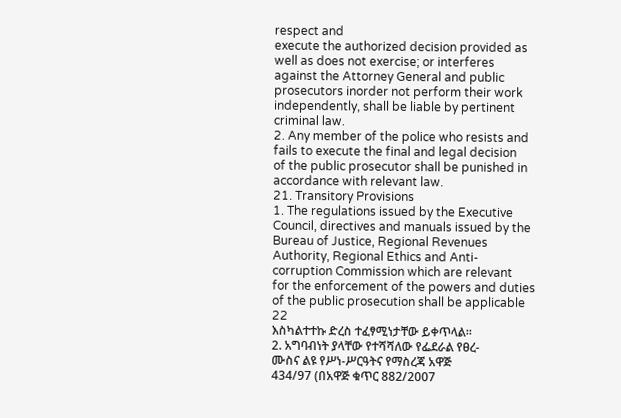respect and
execute the authorized decision provided as
well as does not exercise; or interferes
against the Attorney General and public
prosecutors inorder not perform their work
independently, shall be liable by pertinent
criminal law.
2. Any member of the police who resists and
fails to execute the final and legal decision
of the public prosecutor shall be punished in
accordance with relevant law.
21. Transitory Provisions
1. The regulations issued by the Executive
Council, directives and manuals issued by the
Bureau of Justice, Regional Revenues
Authority, Regional Ethics and Anti-
corruption Commission which are relevant
for the enforcement of the powers and duties
of the public prosecution shall be applicable
22
እስካልተተኩ ድረስ ተፈፃሚነታቸው ይቀጥላል፡፡
2. አግባብነት ያላቸው የተሻሻለው የፌደራል የፀረ-
ሙስና ልዩ የሥነ-ሥርዓትና የማስረጃ አዋጅ
434/97 (በአዋጅ ቁጥር 882/2007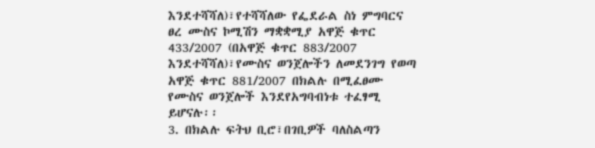እንደተሻሻለ)፣የተሻሻለው የፌደራል ስነ ምግባርና
ፀረ ሙስና ኮሚሽን ማቋቋሚያ አዋጅ ቁጥር
433/2007 (በአዋጅ ቁጥር 883/2007
እንደተሻሻለ)፣የሙስና ወንጀሎችን ለመደንገግ የወጣ
አዋጅ ቁጥር 881/2007 በክልሉ በሚፈፀሙ
የሙስና ወንጀሎች እንደየአግባብነቱ ተፈፃሚ
ይሆናሉ፡፡
3. በክልሉ ፍትህ ቢሮ፣በገቢዎች ባለስልጣን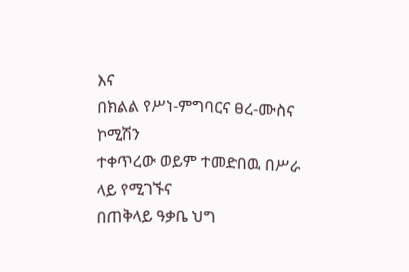እና
በክልል የሥነ-ምግባርና ፀረ-ሙስና ኮሚሽን
ተቀጥረው ወይም ተመድበዉ በሥራ ላይ የሚገኙና
በጠቅላይ ዓቃቤ ህግ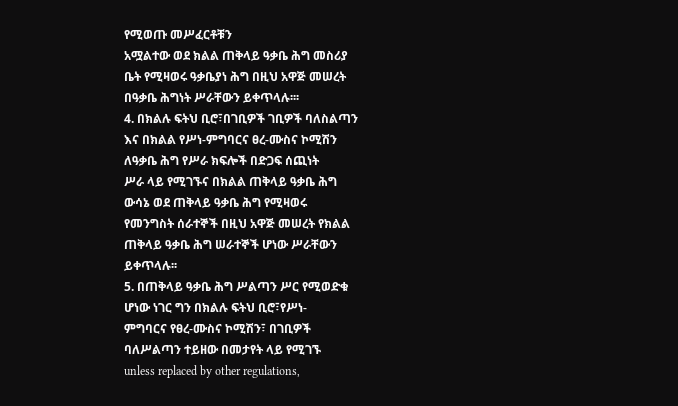የሚወጡ መሥፈርቶቹን
አሟልተው ወደ ክልል ጠቅላይ ዓቃቤ ሕግ መስሪያ
ቤት የሚዛወሩ ዓቃቤያነ ሕግ በዚህ አዋጅ መሠረት
በዓቃቤ ሕግነት ሥራቸውን ይቀጥላሉ፡፡፡
4. በክልሉ ፍትህ ቢሮ፣በገቢዎች ገቢዎች ባለስልጣን
እና በክልል የሥነ-ምግባርና ፀረ-ሙስና ኮሚሽን
ለዓቃቤ ሕግ የሥራ ክፍሎች በድጋፍ ሰጪነት
ሥራ ላይ የሚገኙና በክልል ጠቅላይ ዓቃቤ ሕግ
ውሳኔ ወደ ጠቅላይ ዓቃቤ ሕግ የሚዛወሩ
የመንግስት ሰራተኞች በዚህ አዋጅ መሠረት የክልል
ጠቅላይ ዓቃቤ ሕግ ሠራተኞች ሆነው ሥራቸውን
ይቀጥላሉ፡፡
5. በጠቅላይ ዓቃቤ ሕግ ሥልጣን ሥር የሚወድቁ
ሆነው ነገር ግን በክልሉ ፍትህ ቢሮ፣የሥነ-
ምግባርና የፀረ-ሙስና ኮሚሽን፣ በገቢዎች
ባለሥልጣን ተይዘው በመታየት ላይ የሚገኙ
unless replaced by other regulations,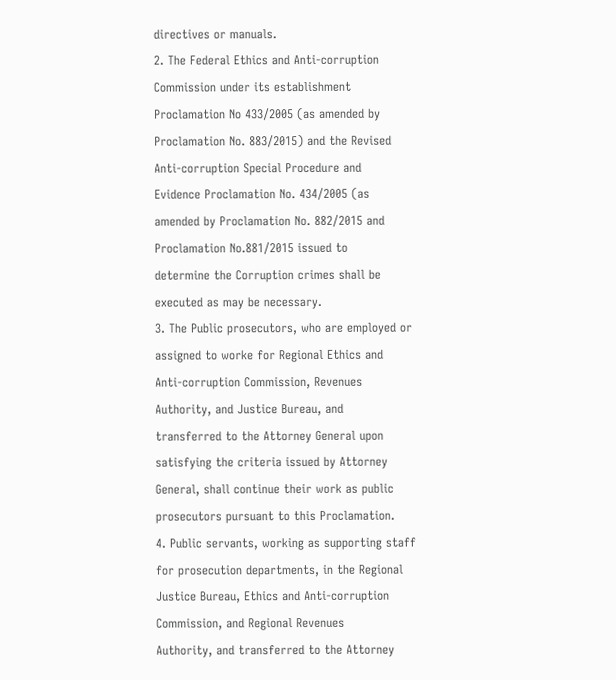directives or manuals.
2. The Federal Ethics and Anti-corruption
Commission under its establishment
Proclamation No 433/2005 (as amended by
Proclamation No. 883/2015) and the Revised
Anti-corruption Special Procedure and
Evidence Proclamation No. 434/2005 (as
amended by Proclamation No. 882/2015 and
Proclamation No.881/2015 issued to
determine the Corruption crimes shall be
executed as may be necessary.
3. The Public prosecutors, who are employed or
assigned to worke for Regional Ethics and
Anti-corruption Commission, Revenues
Authority, and Justice Bureau, and
transferred to the Attorney General upon
satisfying the criteria issued by Attorney
General, shall continue their work as public
prosecutors pursuant to this Proclamation.
4. Public servants, working as supporting staff
for prosecution departments, in the Regional
Justice Bureau, Ethics and Anti-corruption
Commission, and Regional Revenues
Authority, and transferred to the Attorney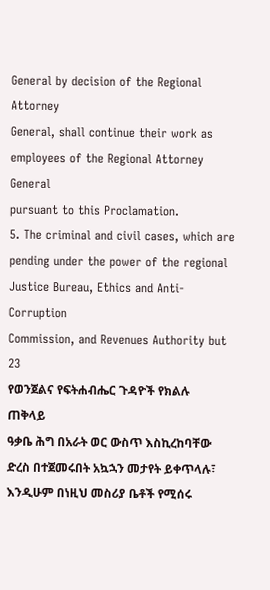General by decision of the Regional Attorney
General, shall continue their work as
employees of the Regional Attorney General
pursuant to this Proclamation.
5. The criminal and civil cases, which are
pending under the power of the regional
Justice Bureau, Ethics and Anti-Corruption
Commission, and Revenues Authority but
23
የወንጀልና የፍትሐብሔር ጉዳዮች የክልሉ ጠቅላይ
ዓቃቤ ሕግ በአራት ወር ውስጥ እስኪረከባቸው
ድረስ በተጀመሩበት አኳኋን መታየት ይቀጥላሉ፣
እንዲሁም በነዚህ መስሪያ ቤቶች የሚሰሩ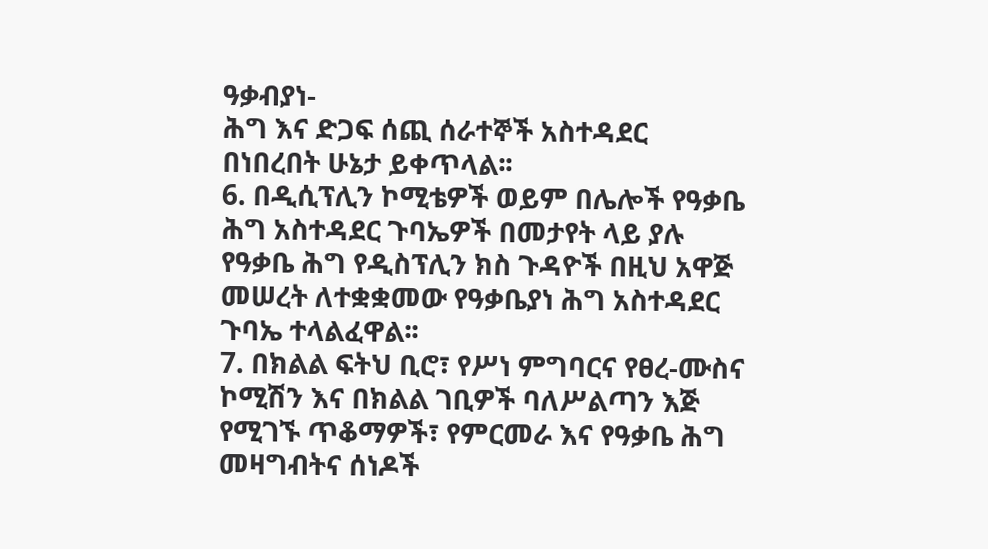ዓቃብያነ-
ሕግ እና ድጋፍ ሰጪ ሰራተኞች አስተዳደር
በነበረበት ሁኔታ ይቀጥላል፡፡
6. በዲሲፕሊን ኮሚቴዎች ወይም በሌሎች የዓቃቤ
ሕግ አስተዳደር ጉባኤዎች በመታየት ላይ ያሉ
የዓቃቤ ሕግ የዲስፕሊን ክስ ጉዳዮች በዚህ አዋጅ
መሠረት ለተቋቋመው የዓቃቤያነ ሕግ አስተዳደር
ጉባኤ ተላልፈዋል፡፡
7. በክልል ፍትህ ቢሮ፣ የሥነ ምግባርና የፀረ-ሙስና
ኮሚሽን እና በክልል ገቢዎች ባለሥልጣን እጅ
የሚገኙ ጥቆማዎች፣ የምርመራ እና የዓቃቤ ሕግ
መዛግብትና ሰነዶች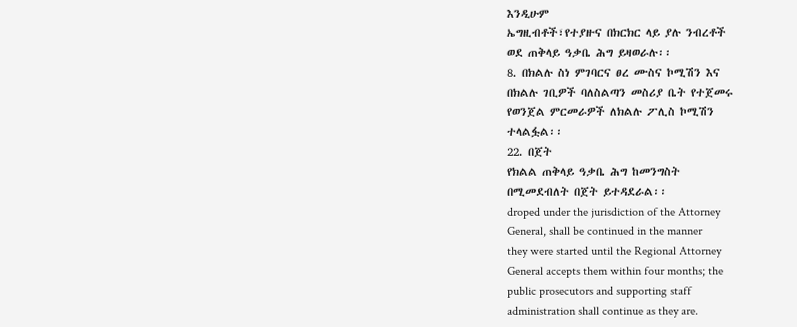እንዲሁም
ኤግዚብቶች፣የተያዙና በክርክር ላይ ያሉ ንብረቶች
ወደ ጠቅላይ ዓቃቤ ሕግ ይዛወራሉ፡፡
8. በክልሉ ስነ ምገባርና ፀረ ሙስና ኮሚሽን እና
በክልሉ ገቢዎች ባለስልጣን መስሪያ ቤት የተጀመሩ
የወንጀል ምርመራዎች ለክልሉ ፖሊስ ኮሚሽን
ተላልፏል፡፡
22. በጀት
የክልል ጠቅላይ ዓቃቤ ሕግ ከመንግስት
በሚመደብለት በጀት ይተዳደራል፡፡
droped under the jurisdiction of the Attorney
General, shall be continued in the manner
they were started until the Regional Attorney
General accepts them within four months; the
public prosecutors and supporting staff
administration shall continue as they are.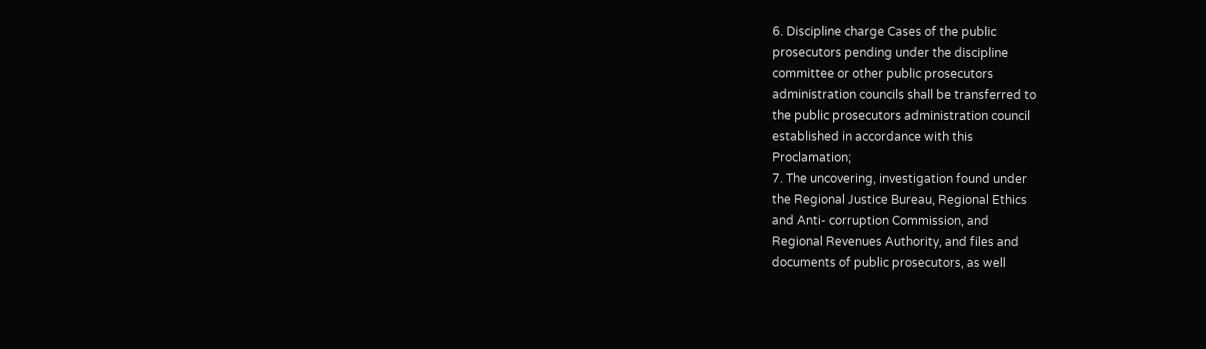6. Discipline charge Cases of the public
prosecutors pending under the discipline
committee or other public prosecutors
administration councils shall be transferred to
the public prosecutors administration council
established in accordance with this
Proclamation;
7. The uncovering, investigation found under
the Regional Justice Bureau, Regional Ethics
and Anti- corruption Commission, and
Regional Revenues Authority, and files and
documents of public prosecutors, as well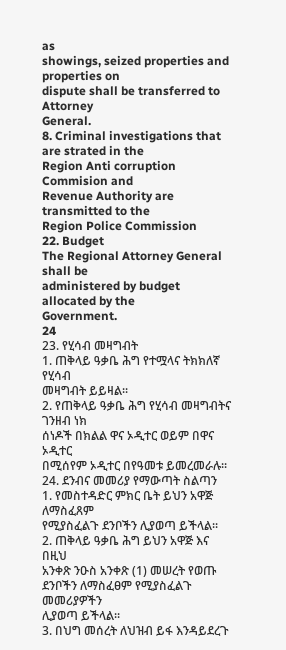as
showings, seized properties and properties on
dispute shall be transferred to Attorney
General.
8. Criminal investigations that are strated in the
Region Anti corruption Commision and
Revenue Authority are transmitted to the
Region Police Commission
22. Budget
The Regional Attorney General shall be
administered by budget allocated by the
Government.
24
23. የሂሳብ መዛግብት
1. ጠቅላይ ዓቃቤ ሕግ የተሟላና ትክክለኛ የሂሳብ
መዛግብት ይይዛል፡፡
2. የጠቅላይ ዓቃቤ ሕግ የሂሳብ መዛግብትና ገንዘብ ነክ
ሰነዶች በክልል ዋና ኦዲተር ወይም በዋና ኦዲተር
በሚሰየም ኦዲተር በየዓመቱ ይመረመራሉ፡፡
24. ደንብና መመሪያ የማውጣት ስልጣን
1. የመስተዳድር ምክር ቤት ይህን አዋጅ ለማስፈጸም
የሚያስፈልጉ ደንቦችን ሊያወጣ ይችላል፡፡
2. ጠቅላይ ዓቃቤ ሕግ ይህን አዋጅ እና በዚህ
አንቀጽ ንዑስ አንቀጽ (1) መሠረት የወጡ
ደንቦችን ለማስፈፀም የሚያስፈልጉ መመሪያዎችን
ሊያወጣ ይችላል፡፡
3. በህግ መሰረት ለህዝብ ይፋ እንዳይደረጉ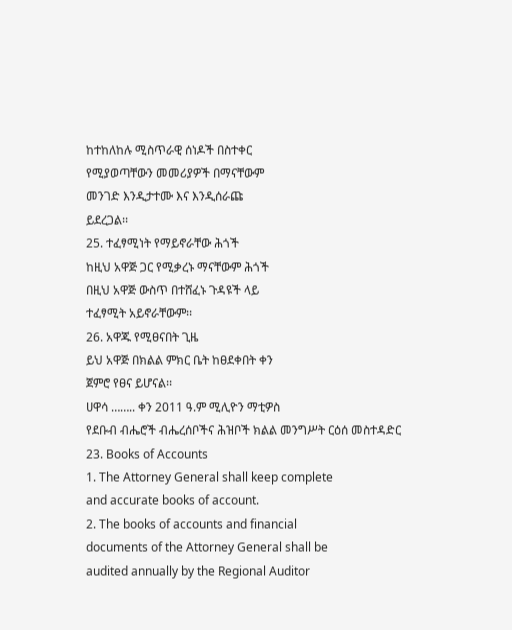ከተከለከሉ ሚስጥራዊ ሰነዶች በስተቀር
የሚያወጣቸውን መመሪያዎች በማናቸውም
መንገድ እንዲታተሙ እና እንዲሰራጩ
ይደረጋል፡፡
25. ተፈፃሚነት የማይኖራቸው ሕጎች
ከዚህ አዋጅ ጋር የሚቃረኑ ማናቸውም ሕጎች
በዚህ አዋጅ ውስጥ በተሸፈኑ ጉዳዩች ላይ
ተፈፃሚት አይኖራቸውም፡፡
26. አዋጁ የሚፀናበት ጊዜ
ይህ አዋጅ በክልል ምክር ቤት ከፀደቀበት ቀን
ጀምሮ የፀና ይሆናል፡፡
ሀዋሳ …….. ቀን 2011 ዓ.ም ሚሊዮን ማቲዎስ
የደቡብ ብሔሮች ብሔረሰቦችና ሕዝቦች ክልል መንግሥት ርዕሰ መስተዳድር
23. Books of Accounts
1. The Attorney General shall keep complete
and accurate books of account.
2. The books of accounts and financial
documents of the Attorney General shall be
audited annually by the Regional Auditor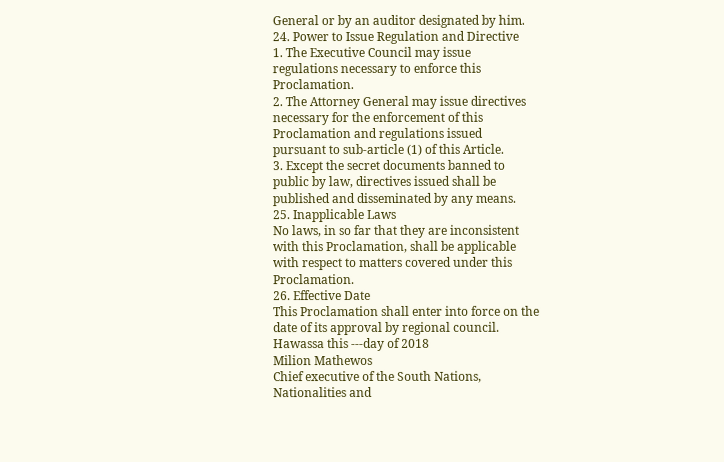General or by an auditor designated by him.
24. Power to Issue Regulation and Directive
1. The Executive Council may issue
regulations necessary to enforce this
Proclamation.
2. The Attorney General may issue directives
necessary for the enforcement of this
Proclamation and regulations issued
pursuant to sub-article (1) of this Article.
3. Except the secret documents banned to
public by law, directives issued shall be
published and disseminated by any means.
25. Inapplicable Laws
No laws, in so far that they are inconsistent
with this Proclamation, shall be applicable
with respect to matters covered under this
Proclamation.
26. Effective Date
This Proclamation shall enter into force on the
date of its approval by regional council.
Hawassa this ---day of 2018
Milion Mathewos
Chief executive of the South Nations,
Nationalities and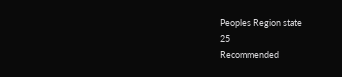Peoples Region state
25
Recommended